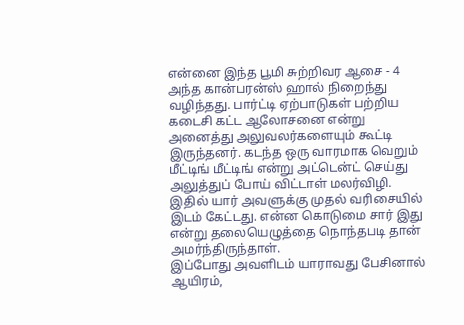என்னை இந்த பூமி சுற்றிவர ஆசை - 4
அந்த கான்பரன்ஸ் ஹால் நிறைந்து வழிந்தது. பார்ட்டி ஏற்பாடுகள் பற்றிய கடைசி கட்ட ஆலோசனை என்று அனைத்து அலுவலர்களையும் கூட்டி இருந்தனர். கடந்த ஒரு வாரமாக வெறும் மீட்டிங் மீட்டிங் என்று அட்டென்ட் செய்து அலுத்துப் போய் விட்டாள் மலர்விழி. இதில் யார் அவளுக்கு முதல் வரிசையில் இடம் கேட்டது. என்ன கொடுமை சார் இது என்று தலையெழுத்தை நொந்தபடி தான் அமர்ந்திருந்தாள்.
இப்போது அவளிடம் யாராவது பேசினால் ஆயிரம்,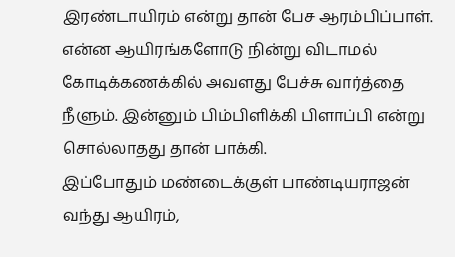இரண்டாயிரம் என்று தான் பேச ஆரம்பிப்பாள். என்ன ஆயிரங்களோடு நின்று விடாமல் கோடிக்கணக்கில் அவளது பேச்சு வார்த்தை நீளும். இன்னும் பிம்பிளிக்கி பிளாப்பி என்று சொல்லாதது தான் பாக்கி.
இப்போதும் மண்டைக்குள் பாண்டியராஜன் வந்து ஆயிரம்,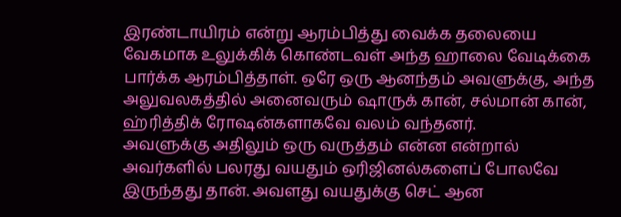இரண்டாயிரம் என்று ஆரம்பித்து வைக்க தலையை வேகமாக உலுக்கிக் கொண்டவள் அந்த ஹாலை வேடிக்கை பார்க்க ஆரம்பித்தாள். ஒரே ஒரு ஆனந்தம் அவளுக்கு, அந்த அலுவலகத்தில் அனைவரும் ஷாருக் கான், சல்மான் கான், ஹ்ரித்திக் ரோஷன்களாகவே வலம் வந்தனர்.
அவளுக்கு அதிலும் ஒரு வருத்தம் என்ன என்றால் அவர்களில் பலரது வயதும் ஒரிஜினல்களைப் போலவே இருந்தது தான். அவளது வயதுக்கு செட் ஆன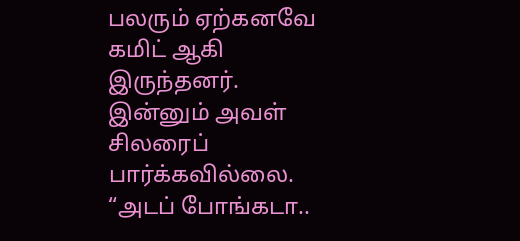பலரும் ஏற்கனவே கமிட் ஆகி இருந்தனர். இன்னும் அவள் சிலரைப் பார்க்கவில்லை.
“அடப் போங்கடா..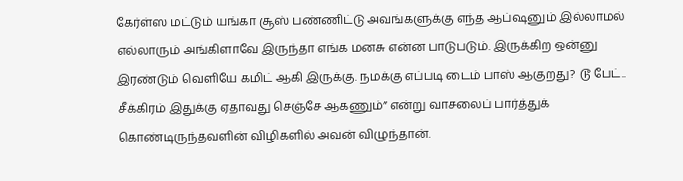கேர்ள்ஸ மட்டும் யங்கா சூஸ் பண்ணிட்டு அவங்களுக்கு எந்த ஆப்ஷனும் இல்லாமல் எல்லாரும் அங்கிளாவே இருந்தா எங்க மனசு என்ன பாடுபடும். இருக்கிற ஒன்னு இரண்டும் வெளியே கமிட் ஆகி இருக்கு. நமக்கு எப்படி டைம் பாஸ் ஆகுறது? டூ பேட்.. சீக்கிரம் இதுக்கு ஏதாவது செஞ்சே ஆகணும்” என்று வாசலைப் பார்த்துக் கொண்டிருந்தவளின் விழிகளில் அவன் விழுந்தான்.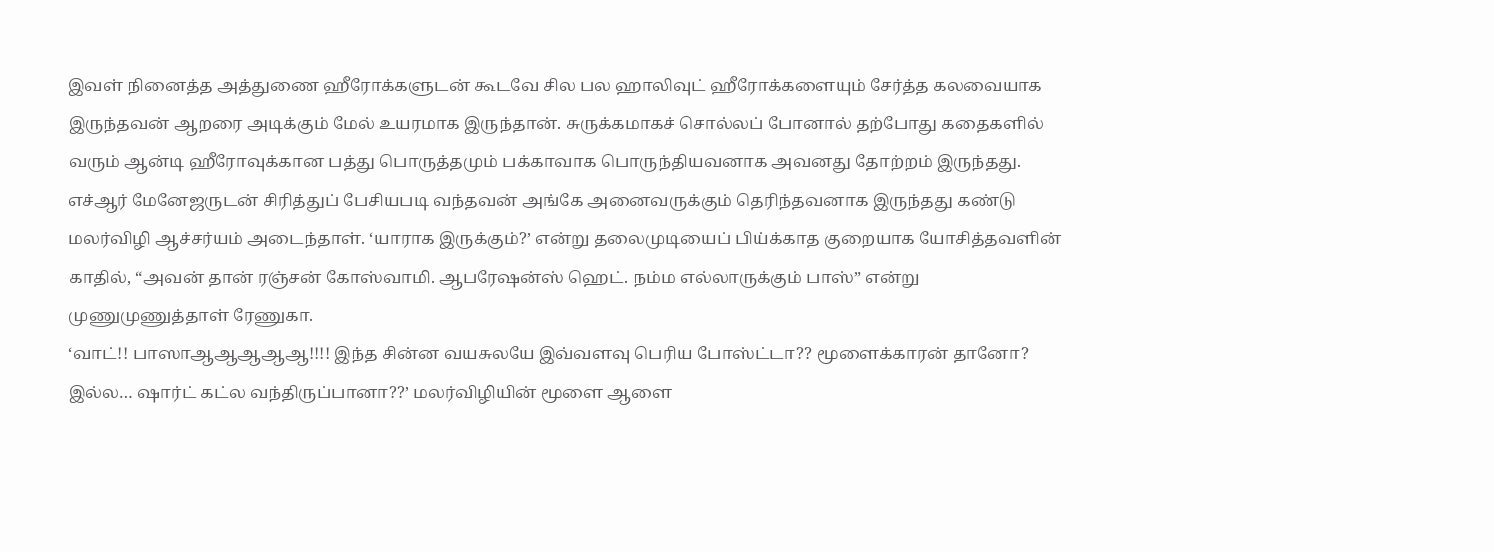இவள் நினைத்த அத்துணை ஹீரோக்களுடன் கூடவே சில பல ஹாலிவுட் ஹீரோக்களையும் சேர்த்த கலவையாக இருந்தவன் ஆறரை அடிக்கும் மேல் உயரமாக இருந்தான். சுருக்கமாகச் சொல்லப் போனால் தற்போது கதைகளில் வரும் ஆன்டி ஹீரோவுக்கான பத்து பொருத்தமும் பக்காவாக பொருந்தியவனாக அவனது தோற்றம் இருந்தது.
எச்ஆர் மேனேஜருடன் சிரித்துப் பேசியபடி வந்தவன் அங்கே அனைவருக்கும் தெரிந்தவனாக இருந்தது கண்டு மலர்விழி ஆச்சர்யம் அடைந்தாள். ‘யாராக இருக்கும்?’ என்று தலைமுடியைப் பிய்க்காத குறையாக யோசித்தவளின் காதில், “அவன் தான் ரஞ்சன் கோஸ்வாமி. ஆபரேஷன்ஸ் ஹெட். நம்ம எல்லாருக்கும் பாஸ்” என்று முணுமுணுத்தாள் ரேணுகா.
‘வாட்!! பாஸாஆஆஆஆஆ!!!! இந்த சின்ன வயசுலயே இவ்வளவு பெரிய போஸ்ட்டா?? மூளைக்காரன் தானோ? இல்ல… ஷார்ட் கட்ல வந்திருப்பானா??’ மலர்விழியின் மூளை ஆளை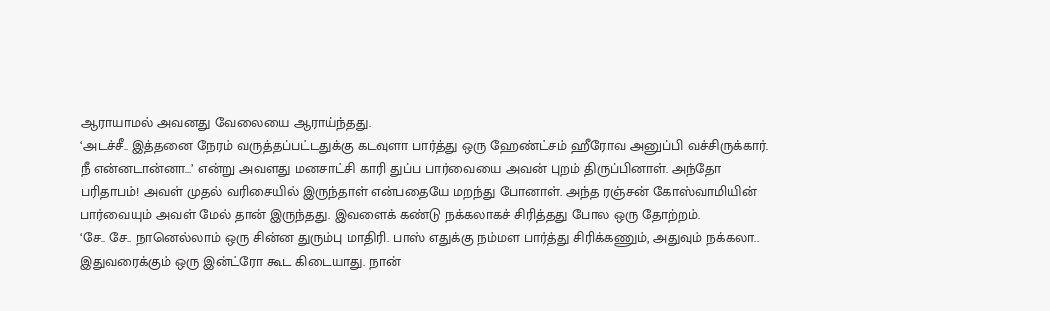ஆராயாமல் அவனது வேலையை ஆராய்ந்தது.
‘அடச்சீ.. இத்தனை நேரம் வருத்தப்பட்டதுக்கு கடவுளா பார்த்து ஒரு ஹேண்ட்சம் ஹீரோவ அனுப்பி வச்சிருக்கார். நீ என்னடான்னா…’ என்று அவளது மனசாட்சி காரி துப்ப பார்வையை அவன் புறம் திருப்பினாள். அந்தோ பரிதாபம்! அவள் முதல் வரிசையில் இருந்தாள் என்பதையே மறந்து போனாள். அந்த ரஞ்சன் கோஸ்வாமியின் பார்வையும் அவள் மேல் தான் இருந்தது. இவளைக் கண்டு நக்கலாகச் சிரித்தது போல ஒரு தோற்றம்.
‘சே.. சே.. நானெல்லாம் ஒரு சின்ன துரும்பு மாதிரி. பாஸ் எதுக்கு நம்மள பார்த்து சிரிக்கணும், அதுவும் நக்கலா.. இதுவரைக்கும் ஒரு இன்ட்ரோ கூட கிடையாது. நான்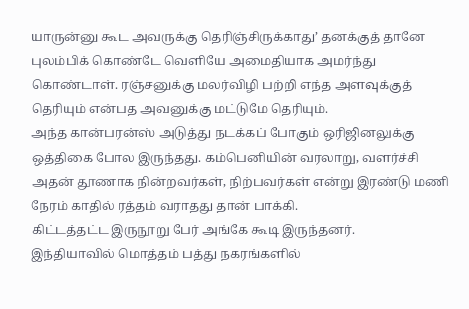யாருன்னு கூட அவருக்கு தெரிஞ்சிருக்காது’ தனக்குத் தானே புலம்பிக் கொண்டே வெளியே அமைதியாக அமர்ந்து கொண்டாள். ரஞ்சனுக்கு மலர்விழி பற்றி எந்த அளவுக்குத் தெரியும் என்பத அவனுக்கு மட்டுமே தெரியும்.
அந்த கான்பரன்ஸ் அடுத்து நடக்கப் போகும் ஒரிஜினலுக்கு ஒத்திகை போல இருந்தது. கம்பெனியின் வரலாறு, வளர்ச்சி அதன் தூணாக நின்றவர்கள், நிற்பவர்கள் என்று இரண்டு மணி நேரம் காதில் ரத்தம் வராதது தான் பாக்கி.
கிட்டத்தட்ட இருநூறு பேர் அங்கே கூடி இருந்தனர்.
இந்தியாவில் மொத்தம் பத்து நகரங்களில்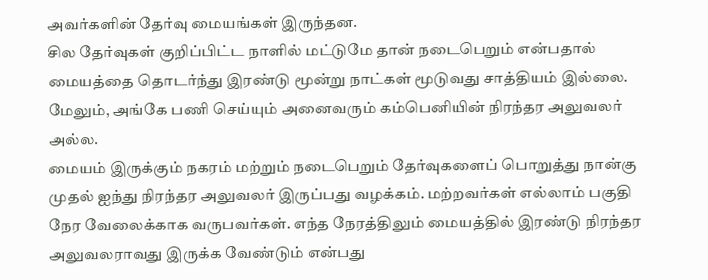அவர்களின் தேர்வு மையங்கள் இருந்தன.
சில தேர்வுகள் குறிப்பிட்ட நாளில் மட்டுமே தான் நடைபெறும் என்பதால் மையத்தை தொடர்ந்து இரண்டு மூன்று நாட்கள் மூடுவது சாத்தியம் இல்லை. மேலும், அங்கே பணி செய்யும் அனைவரும் கம்பெனியின் நிரந்தர அலுவலர் அல்ல.
மையம் இருக்கும் நகரம் மற்றும் நடைபெறும் தேர்வுகளைப் பொறுத்து நான்கு முதல் ஐந்து நிரந்தர அலுவலர் இருப்பது வழக்கம். மற்றவர்கள் எல்லாம் பகுதி நேர வேலைக்காக வருபவர்கள். எந்த நேரத்திலும் மையத்தில் இரண்டு நிரந்தர அலுவலராவது இருக்க வேண்டும் என்பது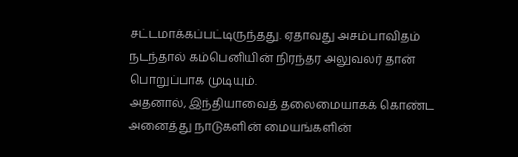சட்டமாக்கப்பட்டிருந்தது. ஏதாவது அசம்பாவிதம் நடந்தால் கம்பெனியின் நிரந்தர அலுவலர் தான் பொறுப்பாக முடியும்.
அதனால், இந்தியாவைத் தலைமையாகக் கொண்ட அனைத்து நாடுகளின் மையங்களின்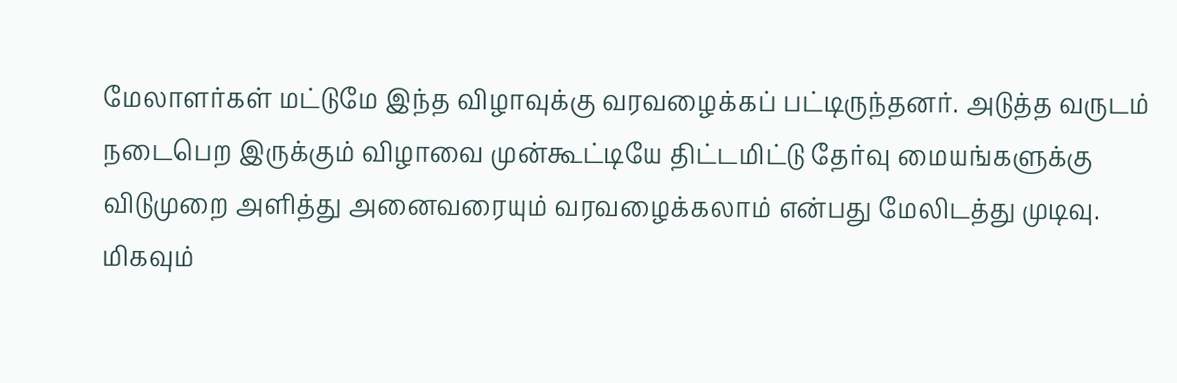மேலாளர்கள் மட்டுமே இந்த விழாவுக்கு வரவழைக்கப் பட்டிருந்தனர். அடுத்த வருடம் நடைபெற இருக்கும் விழாவை முன்கூட்டியே திட்டமிட்டு தேர்வு மையங்களுக்கு விடுமுறை அளித்து அனைவரையும் வரவழைக்கலாம் என்பது மேலிடத்து முடிவு.
மிகவும்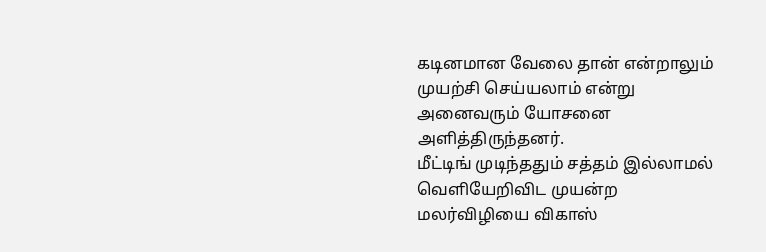கடினமான வேலை தான் என்றாலும் முயற்சி செய்யலாம் என்று அனைவரும் யோசனை அளித்திருந்தனர்.
மீட்டிங் முடிந்ததும் சத்தம் இல்லாமல் வெளியேறிவிட முயன்ற மலர்விழியை விகாஸ்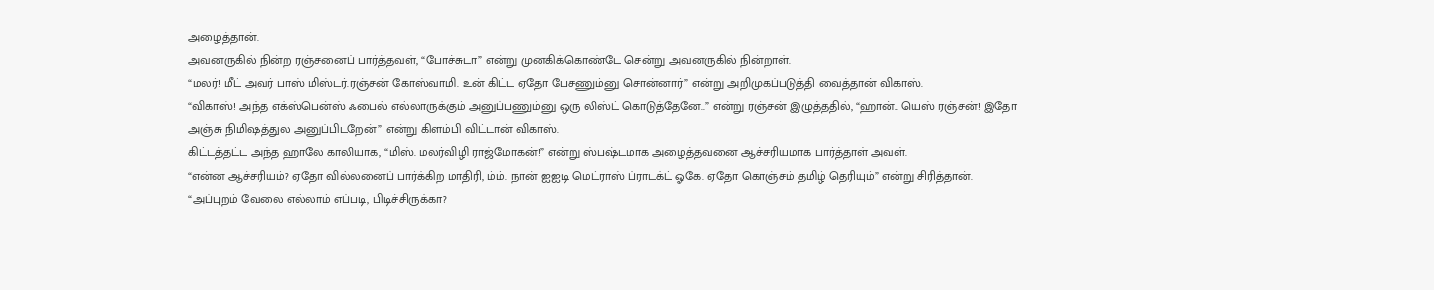அழைத்தான்.
அவனருகில் நின்ற ரஞ்சனைப் பார்த்தவள், “போச்சுடா” என்று முனகிக்கொண்டே சென்று அவனருகில் நின்றாள்.
“மலர்! மீட் அவர் பாஸ் மிஸ்டர்.ரஞ்சன் கோஸ்வாமி. உன் கிட்ட ஏதோ பேசணும்னு சொன்னார்” என்று அறிமுகப்படுத்தி வைத்தான் விகாஸ்.
“விகாஸ்! அந்த எக்ஸ்பென்ஸ் ஃபைல் எல்லாருக்கும் அனுப்பணும்னு ஒரு லிஸ்ட் கொடுத்தேனே..” என்று ரஞ்சன் இழுத்ததில், “ஹான்.. யெஸ் ரஞ்சன்! இதோ அஞ்சு நிமிஷத்துல அனுப்பிடறேன்” என்று கிளம்பி விட்டான் விகாஸ்.
கிட்டத்தட்ட அந்த ஹாலே காலியாக, “மிஸ். மலர்விழி ராஜ்மோகன்!” என்று ஸ்பஷ்டமாக அழைத்தவனை ஆச்சரியமாக பார்த்தாள் அவள்.
“என்ன ஆச்சரியம்? ஏதோ வில்லனைப் பார்க்கிற மாதிரி, ம்ம். நான் ஐஐடி மெட்ராஸ் ப்ராடக்ட் ஓகே. ஏதோ கொஞ்சம் தமிழ் தெரியும்” என்று சிரித்தான்.
“அப்புறம் வேலை எல்லாம் எப்படி, பிடிச்சிருக்கா?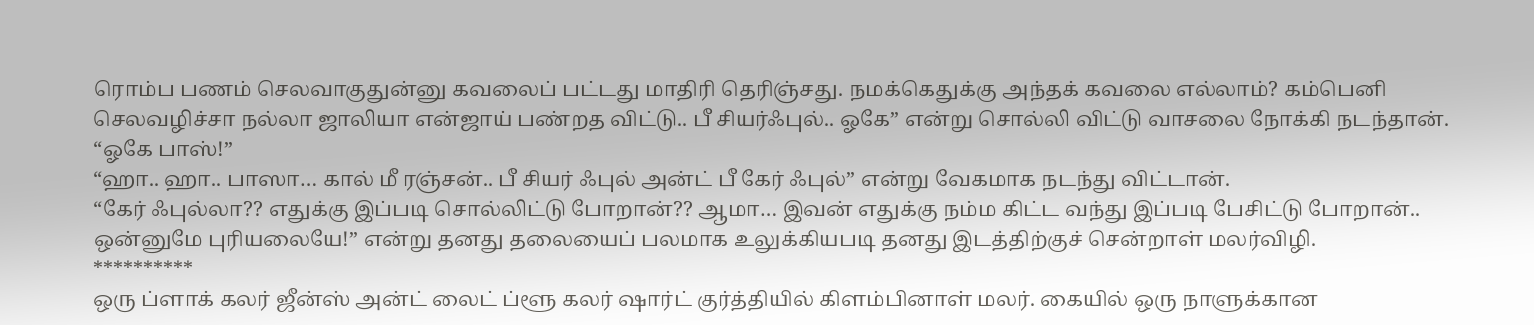ரொம்ப பணம் செலவாகுதுன்னு கவலைப் பட்டது மாதிரி தெரிஞ்சது. நமக்கெதுக்கு அந்தக் கவலை எல்லாம்? கம்பெனி செலவழிச்சா நல்லா ஜாலியா என்ஜாய் பண்றத விட்டு.. பீ சியர்ஃபுல்.. ஓகே” என்று சொல்லி விட்டு வாசலை நோக்கி நடந்தான்.
“ஓகே பாஸ்!”
“ஹா.. ஹா.. பாஸா… கால் மீ ரஞ்சன்.. பீ சியர் ஃபுல் அன்ட் பீ கேர் ஃபுல்” என்று வேகமாக நடந்து விட்டான்.
“கேர் ஃபுல்லா?? எதுக்கு இப்படி சொல்லிட்டு போறான்?? ஆமா… இவன் எதுக்கு நம்ம கிட்ட வந்து இப்படி பேசிட்டு போறான்.. ஒன்னுமே புரியலையே!” என்று தனது தலையைப் பலமாக உலுக்கியபடி தனது இடத்திற்குச் சென்றாள் மலர்விழி.
**********
ஒரு ப்ளாக் கலர் ஜீன்ஸ் அன்ட் லைட் ப்ளூ கலர் ஷார்ட் குர்த்தியில் கிளம்பினாள் மலர். கையில் ஒரு நாளுக்கான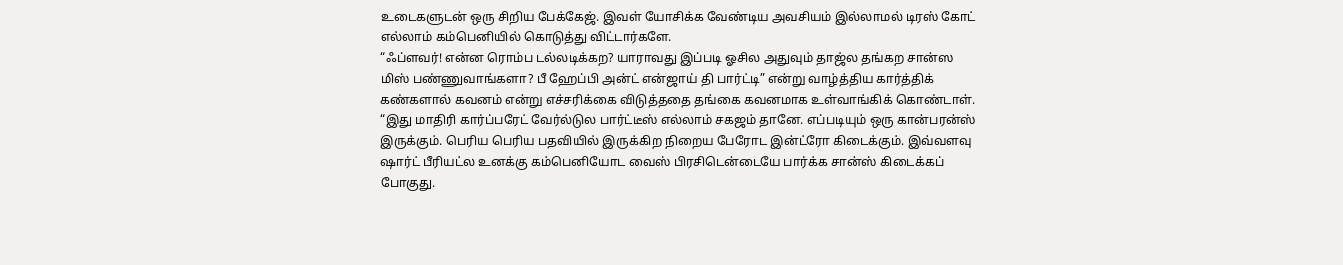உடைகளுடன் ஒரு சிறிய பேக்கேஜ். இவள் யோசிக்க வேண்டிய அவசியம் இல்லாமல் டிரஸ் கோட் எல்லாம் கம்பெனியில் கொடுத்து விட்டார்களே.
“ஃப்ளவர்! என்ன ரொம்ப டல்லடிக்கற? யாராவது இப்படி ஓசில அதுவும் தாஜ்ல தங்கற சான்ஸ மிஸ் பண்ணுவாங்களா? பீ ஹேப்பி அன்ட் என்ஜாய் தி பார்ட்டி” என்று வாழ்த்திய கார்த்திக் கண்களால் கவனம் என்று எச்சரிக்கை விடுத்ததை தங்கை கவனமாக உள்வாங்கிக் கொண்டாள்.
“இது மாதிரி கார்ப்பரேட் வேர்ல்டுல பார்ட்டீஸ் எல்லாம் சகஜம் தானே. எப்படியும் ஒரு கான்பரன்ஸ் இருக்கும். பெரிய பெரிய பதவியில் இருக்கிற நிறைய பேரோட இன்ட்ரோ கிடைக்கும். இவ்வளவு ஷார்ட் பீரியட்ல உனக்கு கம்பெனியோட வைஸ் பிரசிடென்டையே பார்க்க சான்ஸ் கிடைக்கப் போகுது.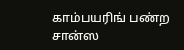காம்பயரிங் பண்ற சான்ஸ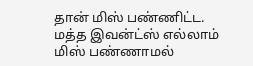தான் மிஸ் பண்ணிட்ட. மத்த இவன்ட்ஸ் எல்லாம் மிஸ் பண்ணாமல்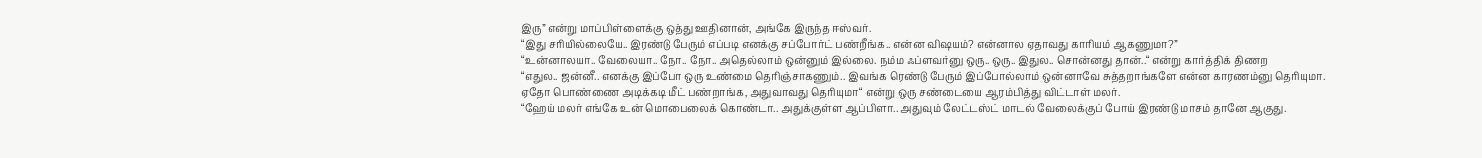இரு” என்று மாப்பிள்ளைக்கு ஒத்து ஊதினான், அங்கே இருந்த ஈஸ்வர்.
“இது சரியில்லையே.. இரண்டு பேரும் எப்படி எனக்கு சப்போர்ட் பண்றீங்க.. என்ன விஷயம்? என்னால ஏதாவது காரியம் ஆகணுமா?”
“உன்னாலயா.. வேலையா.. நோ.. நோ.. அதெல்லாம் ஒன்னும் இல்லை. நம்ம ஃப்ளவர்னு ஒரு.. ஒரு.. இதுல.. சொன்னது தான்..“ என்று கார்த்திக் திணற
“எதுல.. ஜன்னீ.. எனக்கு இப்போ ஒரு உண்மை தெரிஞ்சாகணும்.. இவங்க ரெண்டு பேரும் இப்போல்லாம் ஒன்னாவே சுத்தறாங்களே என்ன காரணம்னு தெரியுமா. ஏதோ பொண்ணை அடிக்கடி மீட் பண்றாங்க, அதுவாவது தெரியுமா“ என்று ஒரு சண்டையை ஆரம்பித்து விட்டாள் மலர்.
“ஹேய் மலர் எங்கே உன் மொபைலைக் கொண்டா.. அதுக்குள்ள ஆப்பிளா.. அதுவும் லேட்டஸ்ட் மாடல் வேலைக்குப் போய் இரண்டு மாசம் தானே ஆகுது.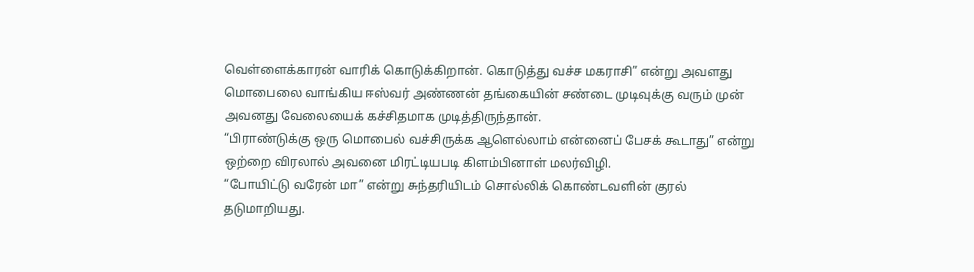வெள்ளைக்காரன் வாரிக் கொடுக்கிறான். கொடுத்து வச்ச மகராசி” என்று அவளது மொபைலை வாங்கிய ஈஸ்வர் அண்ணன் தங்கையின் சண்டை முடிவுக்கு வரும் முன் அவனது வேலையைக் கச்சிதமாக முடித்திருந்தான்.
“பிராண்டுக்கு ஒரு மொபைல் வச்சிருக்க ஆளெல்லாம் என்னைப் பேசக் கூடாது” என்று ஒற்றை விரலால் அவனை மிரட்டியபடி கிளம்பினாள் மலர்விழி.
“போயிட்டு வரேன் மா” என்று சுந்தரியிடம் சொல்லிக் கொண்டவளின் குரல் தடுமாறியது.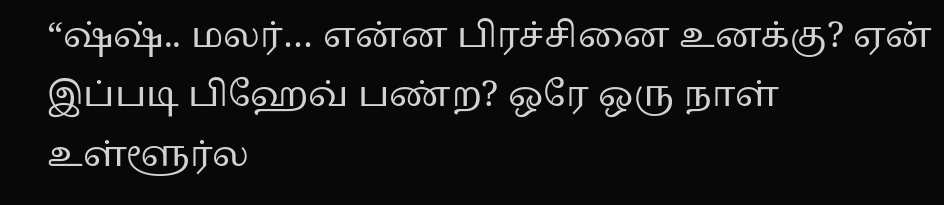“ஷ்ஷ்.. மலர்… என்ன பிரச்சினை உனக்கு? ஏன் இப்படி பிஹேவ் பண்ற? ஒரே ஒரு நாள் உள்ளூர்ல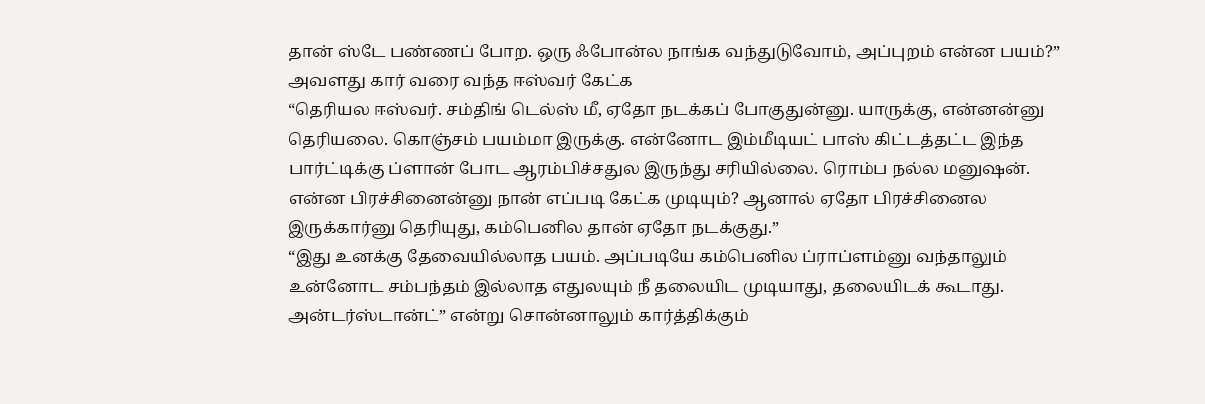தான் ஸ்டே பண்ணப் போற. ஒரு ஃபோன்ல நாங்க வந்துடுவோம், அப்புறம் என்ன பயம்?” அவளது கார் வரை வந்த ஈஸ்வர் கேட்க
“தெரியல ஈஸ்வர். சம்திங் டெல்ஸ் மீ, ஏதோ நடக்கப் போகுதுன்னு. யாருக்கு, என்னன்னு தெரியலை. கொஞ்சம் பயம்மா இருக்கு. என்னோட இம்மீடியட் பாஸ் கிட்டத்தட்ட இந்த பார்ட்டிக்கு ப்ளான் போட ஆரம்பிச்சதுல இருந்து சரியில்லை. ரொம்ப நல்ல மனுஷன். என்ன பிரச்சினைன்னு நான் எப்படி கேட்க முடியும்? ஆனால் ஏதோ பிரச்சினைல இருக்கார்னு தெரியுது, கம்பெனில தான் ஏதோ நடக்குது.”
“இது உனக்கு தேவையில்லாத பயம். அப்படியே கம்பெனில ப்ராப்ளம்னு வந்தாலும் உன்னோட சம்பந்தம் இல்லாத எதுலயும் நீ தலையிட முடியாது, தலையிடக் கூடாது. அன்டர்ஸ்டான்ட்” என்று சொன்னாலும் கார்த்திக்கும்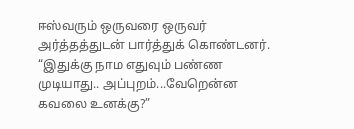ஈஸ்வரும் ஒருவரை ஒருவர் அர்த்தத்துடன் பார்த்துக் கொண்டனர்.
“இதுக்கு நாம எதுவும் பண்ண முடியாது.. அப்புறம்...வேறென்ன கவலை உனக்கு?”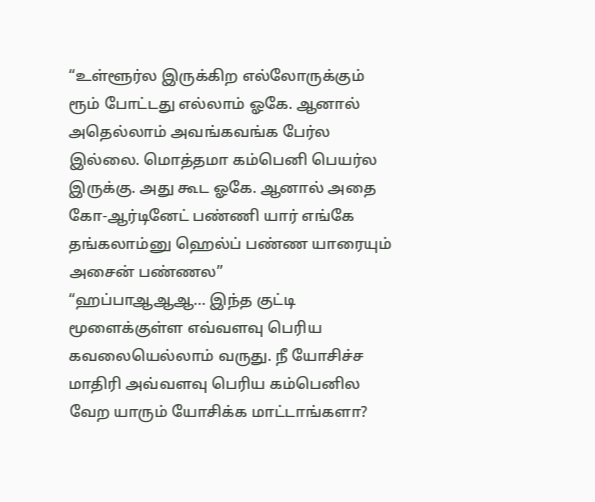“உள்ளூர்ல இருக்கிற எல்லோருக்கும் ரூம் போட்டது எல்லாம் ஓகே. ஆனால் அதெல்லாம் அவங்கவங்க பேர்ல இல்லை. மொத்தமா கம்பெனி பெயர்ல இருக்கு. அது கூட ஓகே. ஆனால் அதை கோ-ஆர்டினேட் பண்ணி யார் எங்கே தங்கலாம்னு ஹெல்ப் பண்ண யாரையும் அசைன் பண்ணல”
“ஹப்பாஆஆஆ… இந்த குட்டி மூளைக்குள்ள எவ்வளவு பெரிய கவலையெல்லாம் வருது. நீ யோசிச்ச மாதிரி அவ்வளவு பெரிய கம்பெனில வேற யாரும் யோசிக்க மாட்டாங்களா?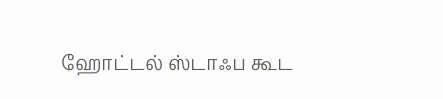ஹோட்டல் ஸ்டாஃப கூட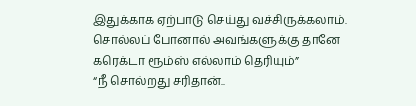இதுக்காக ஏற்பாடு செய்து வச்சிருக்கலாம். சொல்லப் போனால் அவங்களுக்கு தானே கரெக்டா ரூம்ஸ் எல்லாம் தெரியும்”
“நீ சொல்றது சரிதான்..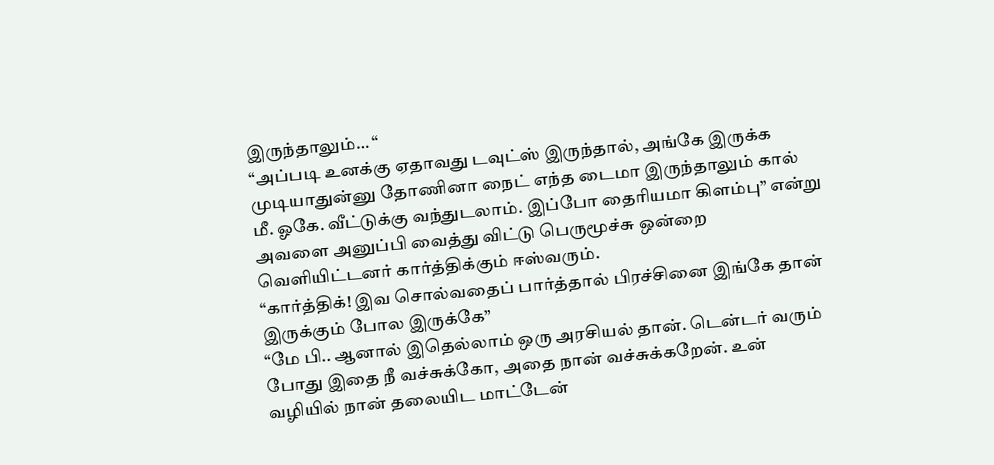இருந்தாலும்… “
“அப்படி உனக்கு ஏதாவது டவுட்ஸ் இருந்தால், அங்கே இருக்க முடியாதுன்னு தோணினா நைட் எந்த டைமா இருந்தாலும் கால் மீ. ஓகே. வீட்டுக்கு வந்துடலாம். இப்போ தைரியமா கிளம்பு” என்று அவளை அனுப்பி வைத்து விட்டு பெருமூச்சு ஒன்றை வெளியிட்டனர் கார்த்திக்கும் ஈஸ்வரும்.
“கார்த்திக்! இவ சொல்வதைப் பார்த்தால் பிரச்சினை இங்கே தான் இருக்கும் போல இருக்கே”
“மே பி.. ஆனால் இதெல்லாம் ஒரு அரசியல் தான். டென்டர் வரும் போது இதை நீ வச்சுக்கோ, அதை நான் வச்சுக்கறேன். உன் வழியில் நான் தலையிட மாட்டேன்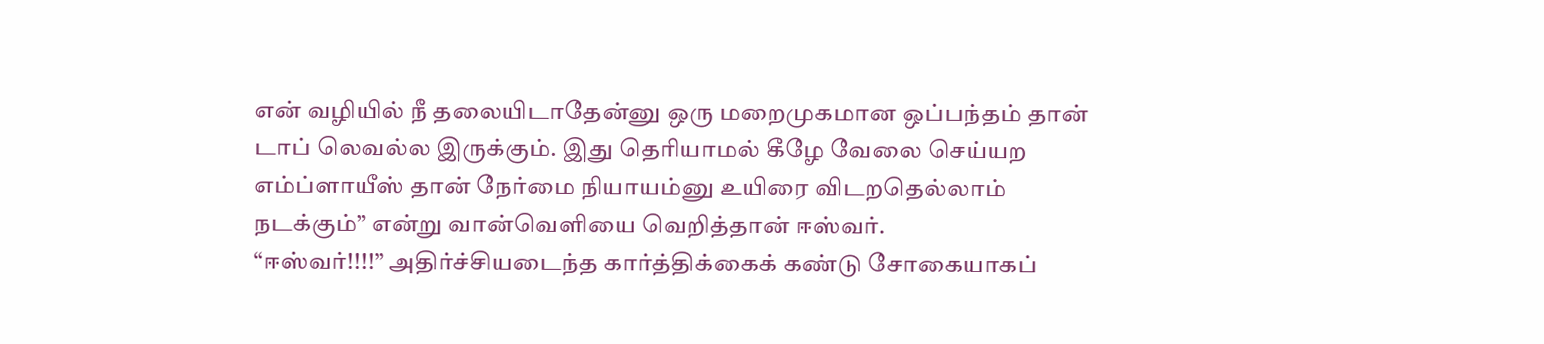என் வழியில் நீ தலையிடாதேன்னு ஒரு மறைமுகமான ஒப்பந்தம் தான் டாப் லெவல்ல இருக்கும். இது தெரியாமல் கீழே வேலை செய்யற எம்ப்ளாயீஸ் தான் நேர்மை நியாயம்னு உயிரை விடறதெல்லாம் நடக்கும்” என்று வான்வெளியை வெறித்தான் ஈஸ்வர்.
“ஈஸ்வர்!!!!” அதிர்ச்சியடைந்த கார்த்திக்கைக் கண்டு சோகையாகப்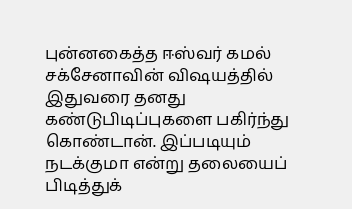புன்னகைத்த ஈஸ்வர் கமல் சக்சேனாவின் விஷயத்தில் இதுவரை தனது கண்டுபிடிப்புகளை பகிர்ந்து கொண்டான். இப்படியும் நடக்குமா என்று தலையைப் பிடித்துக்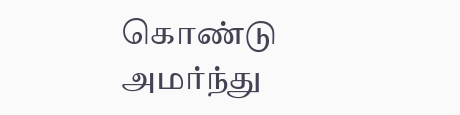கொண்டு அமர்ந்து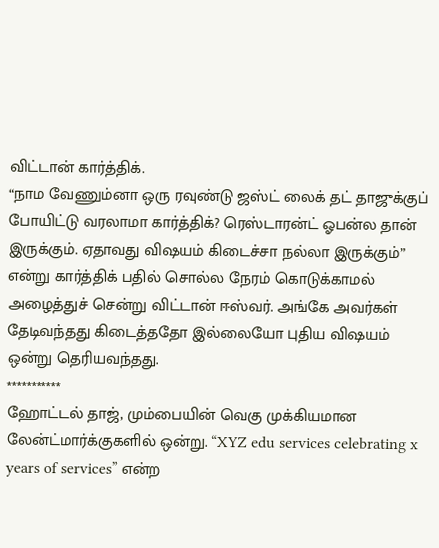விட்டான் கார்த்திக்.
“நாம வேணும்னா ஒரு ரவுண்டு ஜஸ்ட் லைக் தட் தாஜுக்குப் போயிட்டு வரலாமா கார்த்திக்? ரெஸ்டாரன்ட் ஓபன்ல தான் இருக்கும். ஏதாவது விஷயம் கிடைச்சா நல்லா இருக்கும்” என்று கார்த்திக் பதில் சொல்ல நேரம் கொடுக்காமல் அழைத்துச் சென்று விட்டான் ஈஸ்வர். அங்கே அவர்கள் தேடிவந்தது கிடைத்ததோ இல்லையோ புதிய விஷயம் ஒன்று தெரியவந்தது.
***********
ஹோட்டல் தாஜ், மும்பையின் வெகு முக்கியமான லேன்ட்மார்க்குகளில் ஒன்று. “XYZ edu services celebrating x years of services” என்ற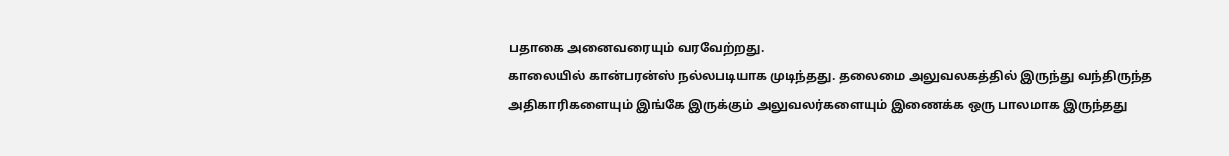பதாகை அனைவரையும் வரவேற்றது.
காலையில் கான்பரன்ஸ் நல்லபடியாக முடிந்தது. தலைமை அலுவலகத்தில் இருந்து வந்திருந்த அதிகாரிகளையும் இங்கே இருக்கும் அலுவலர்களையும் இணைக்க ஒரு பாலமாக இருந்தது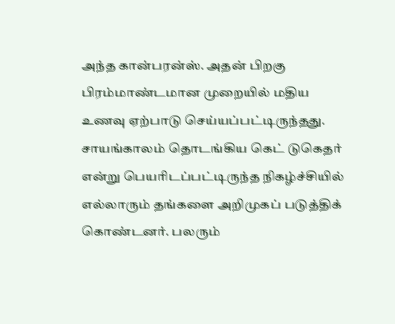அந்த கான்பரன்ஸ். அதன் பிறகு பிரம்மாண்டமான முறையில் மதிய உணவு ஏற்பாடு செய்யப்பட்டிருந்தது.
சாயங்காலம் தொடங்கிய கெட் டுகெதர் என்று பெயரிடப்பட்டிருந்த நிகழ்ச்சியில் எல்லாரும் தங்களை அறிமுகப் படுத்திக் கொண்டனர். பலரும்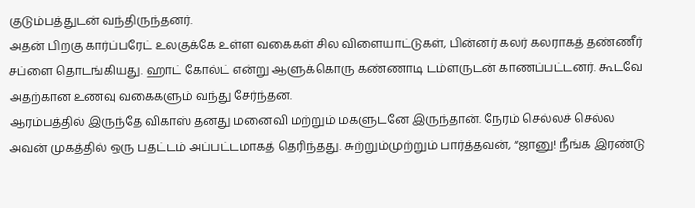குடும்பத்துடன் வந்திருந்தனர்.
அதன் பிறகு கார்ப்பரேட் உலகுக்கே உள்ள வகைகள் சில விளையாட்டுகள், பின்னர் கலர் கலராகத் தண்ணீர் சப்ளை தொடங்கியது. ஹாட் கோல்ட் என்று ஆளுக்கொரு கண்ணாடி டம்ளருடன் காணப்பட்டனர். கூடவே அதற்கான உணவு வகைகளும் வந்து சேர்ந்தன.
ஆரம்பத்தில் இருந்தே விகாஸ் தனது மனைவி மற்றும் மகளுடனே இருந்தான். நேரம் செல்லச் செல்ல அவன் முகத்தில் ஒரு பதட்டம் அப்பட்டமாகத் தெரிந்தது. சுற்றும்முற்றும் பார்த்தவன், “ஜானு! நீங்க இரண்டு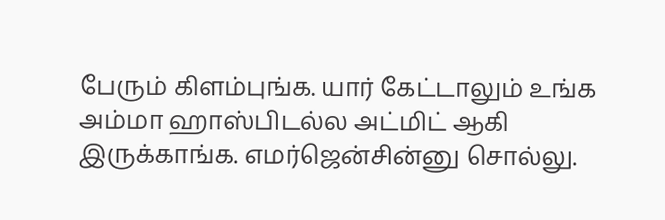பேரும் கிளம்புங்க. யார் கேட்டாலும் உங்க அம்மா ஹாஸ்பிடல்ல அட்மிட் ஆகி இருக்காங்க. எமர்ஜென்சின்னு சொல்லு.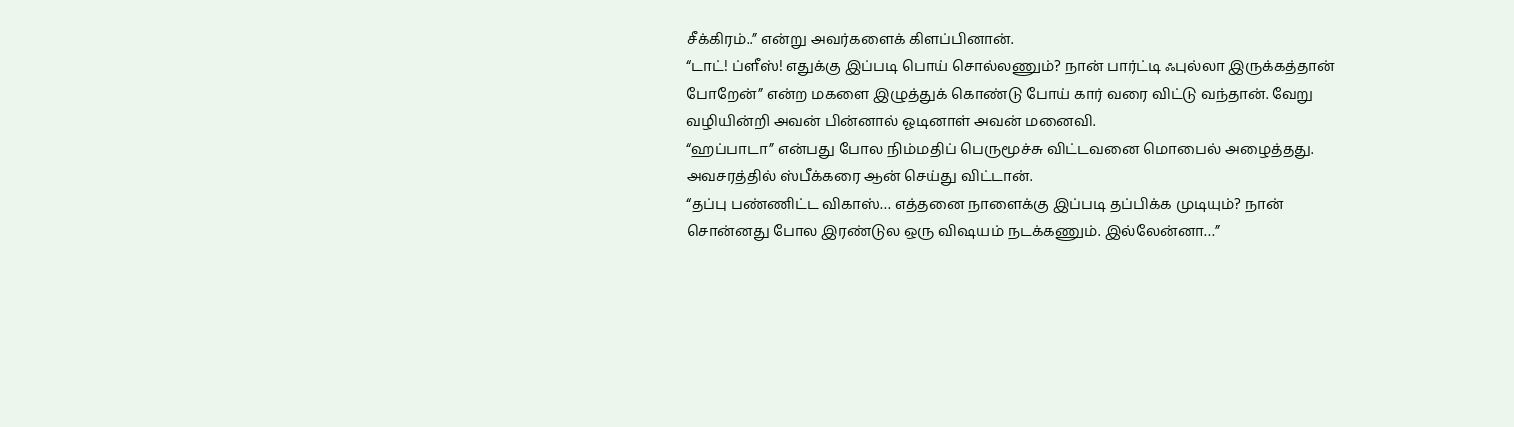சீக்கிரம்..” என்று அவர்களைக் கிளப்பினான்.
“டாட்! ப்ளீஸ்! எதுக்கு இப்படி பொய் சொல்லணும்? நான் பார்ட்டி ஃபுல்லா இருக்கத்தான் போறேன்” என்ற மகளை இழுத்துக் கொண்டு போய் கார் வரை விட்டு வந்தான். வேறு வழியின்றி அவன் பின்னால் ஓடினாள் அவன் மனைவி.
“ஹப்பாடா” என்பது போல நிம்மதிப் பெருமூச்சு விட்டவனை மொபைல் அழைத்தது. அவசரத்தில் ஸ்பீக்கரை ஆன் செய்து விட்டான்.
“தப்பு பண்ணிட்ட விகாஸ்… எத்தனை நாளைக்கு இப்படி தப்பிக்க முடியும்? நான் சொன்னது போல இரண்டுல ஒரு விஷயம் நடக்கணும். இல்லேன்னா…”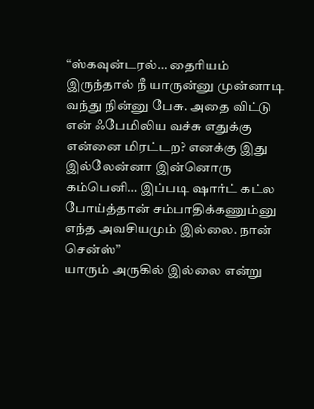“ஸ்கவுன்டரல்… தைரியம் இருந்தால் நீ யாருன்னு முன்னாடி வந்து நின்னு பேசு. அதை விட்டு என் ஃபேமிலிய வச்சு எதுக்கு என்னை மிரட்டற? எனக்கு இது இல்லேன்னா இன்னொரு கம்பெனி… இப்படி ஷார்ட் கட்ல போய்த்தான் சம்பாதிக்கணும்னு எந்த அவசியமும் இல்லை. நான் சென்ஸ்”
யாரும் அருகில் இல்லை என்று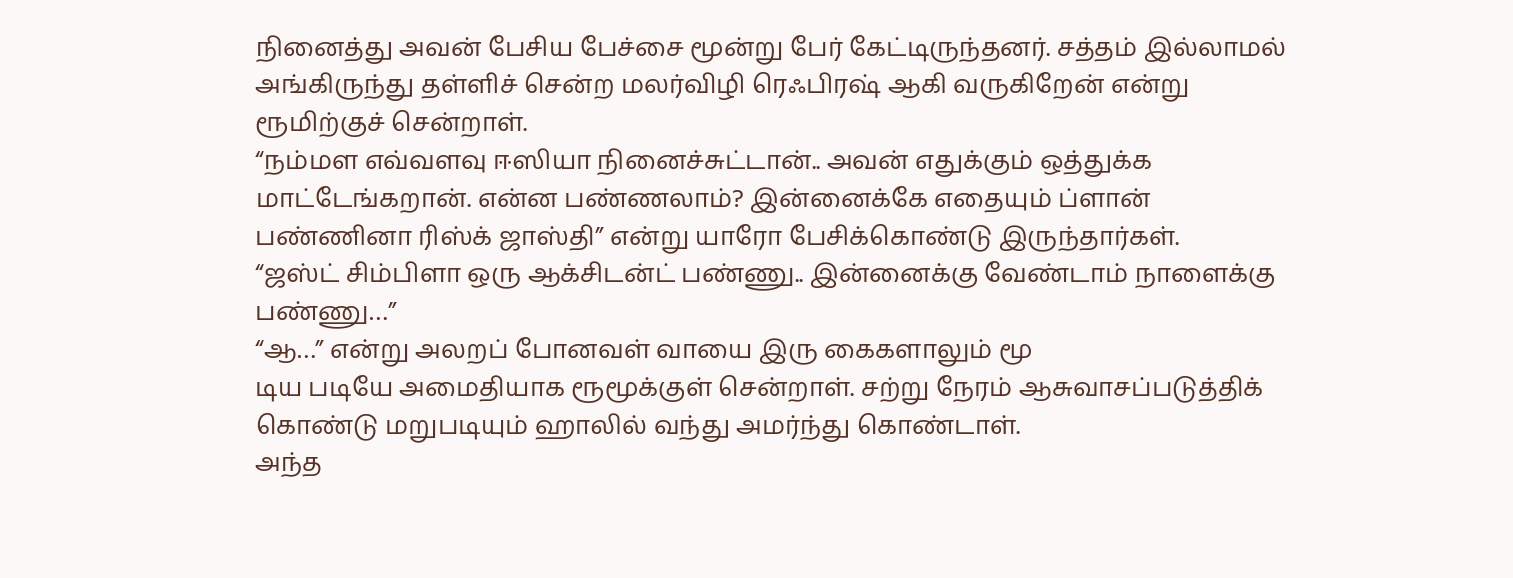நினைத்து அவன் பேசிய பேச்சை மூன்று பேர் கேட்டிருந்தனர். சத்தம் இல்லாமல் அங்கிருந்து தள்ளிச் சென்ற மலர்விழி ரெஃபிரஷ் ஆகி வருகிறேன் என்று ரூமிற்குச் சென்றாள்.
“நம்மள எவ்வளவு ஈஸியா நினைச்சுட்டான்.. அவன் எதுக்கும் ஒத்துக்க மாட்டேங்கறான். என்ன பண்ணலாம்? இன்னைக்கே எதையும் ப்ளான் பண்ணினா ரிஸ்க் ஜாஸ்தி” என்று யாரோ பேசிக்கொண்டு இருந்தார்கள்.
“ஜஸ்ட் சிம்பிளா ஒரு ஆக்சிடன்ட் பண்ணு.. இன்னைக்கு வேண்டாம் நாளைக்கு பண்ணு…”
“ஆ…” என்று அலறப் போனவள் வாயை இரு கைகளாலும் மூ
டிய படியே அமைதியாக ரூமூக்குள் சென்றாள். சற்று நேரம் ஆசுவாசப்படுத்திக் கொண்டு மறுபடியும் ஹாலில் வந்து அமர்ந்து கொண்டாள்.
அந்த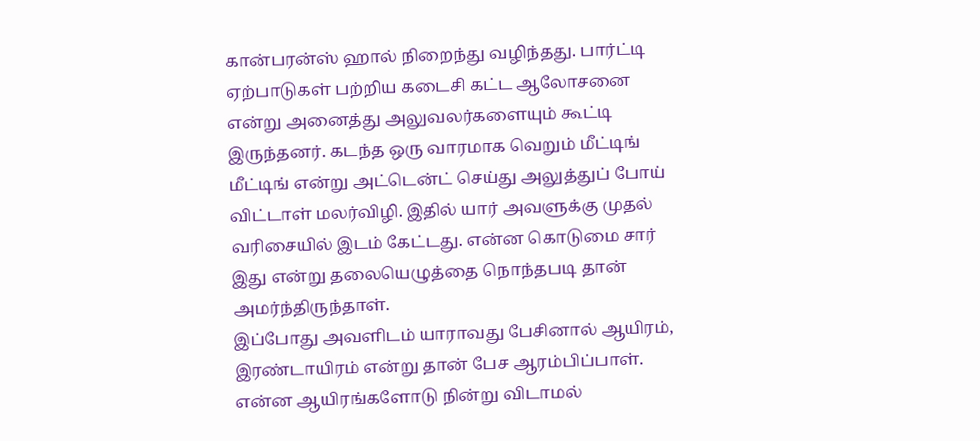கான்பரன்ஸ் ஹால் நிறைந்து வழிந்தது. பார்ட்டி ஏற்பாடுகள் பற்றிய கடைசி கட்ட ஆலோசனை என்று அனைத்து அலுவலர்களையும் கூட்டி இருந்தனர். கடந்த ஒரு வாரமாக வெறும் மீட்டிங் மீட்டிங் என்று அட்டென்ட் செய்து அலுத்துப் போய் விட்டாள் மலர்விழி. இதில் யார் அவளுக்கு முதல் வரிசையில் இடம் கேட்டது. என்ன கொடுமை சார் இது என்று தலையெழுத்தை நொந்தபடி தான் அமர்ந்திருந்தாள்.
இப்போது அவளிடம் யாராவது பேசினால் ஆயிரம், இரண்டாயிரம் என்று தான் பேச ஆரம்பிப்பாள். என்ன ஆயிரங்களோடு நின்று விடாமல்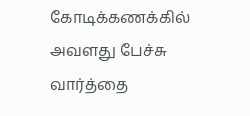கோடிக்கணக்கில் அவளது பேச்சு வார்த்தை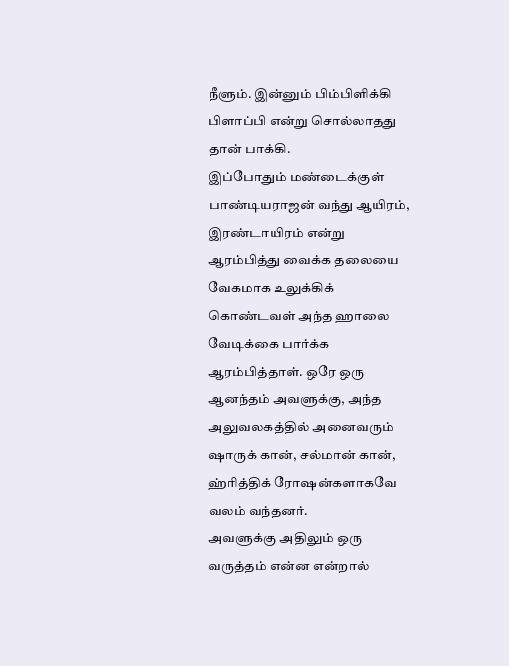நீளும். இன்னும் பிம்பிளிக்கி பிளாப்பி என்று சொல்லாதது தான் பாக்கி.
இப்போதும் மண்டைக்குள் பாண்டியராஜன் வந்து ஆயிரம், இரண்டாயிரம் என்று ஆரம்பித்து வைக்க தலையை வேகமாக உலுக்கிக் கொண்டவள் அந்த ஹாலை வேடிக்கை பார்க்க ஆரம்பித்தாள். ஒரே ஒரு ஆனந்தம் அவளுக்கு, அந்த அலுவலகத்தில் அனைவரும் ஷாருக் கான், சல்மான் கான், ஹ்ரித்திக் ரோஷன்களாகவே வலம் வந்தனர்.
அவளுக்கு அதிலும் ஒரு வருத்தம் என்ன என்றால்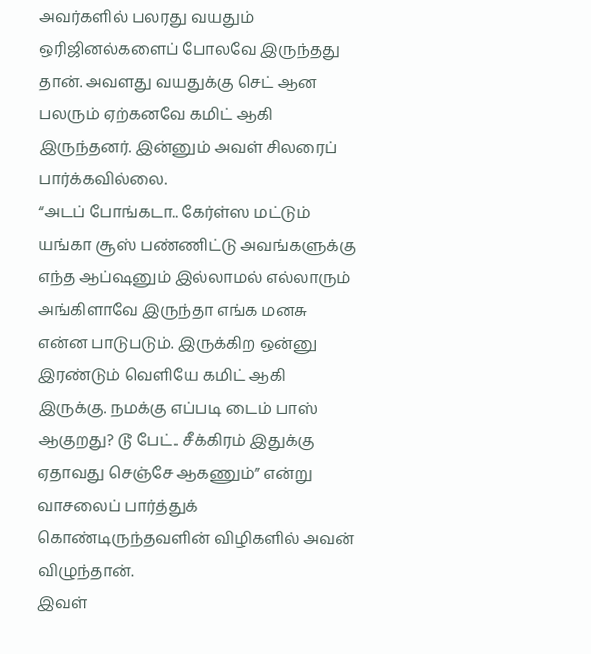அவர்களில் பலரது வயதும் ஒரிஜினல்களைப் போலவே இருந்தது தான். அவளது வயதுக்கு செட் ஆன பலரும் ஏற்கனவே கமிட் ஆகி இருந்தனர். இன்னும் அவள் சிலரைப் பார்க்கவில்லை.
“அடப் போங்கடா.. கேர்ள்ஸ மட்டும் யங்கா சூஸ் பண்ணிட்டு அவங்களுக்கு எந்த ஆப்ஷனும் இல்லாமல் எல்லாரும் அங்கிளாவே இருந்தா எங்க மனசு என்ன பாடுபடும். இருக்கிற ஒன்னு இரண்டும் வெளியே கமிட் ஆகி இருக்கு. நமக்கு எப்படி டைம் பாஸ் ஆகுறது? டூ பேட்.. சீக்கிரம் இதுக்கு ஏதாவது செஞ்சே ஆகணும்” என்று வாசலைப் பார்த்துக் கொண்டிருந்தவளின் விழிகளில் அவன் விழுந்தான்.
இவள்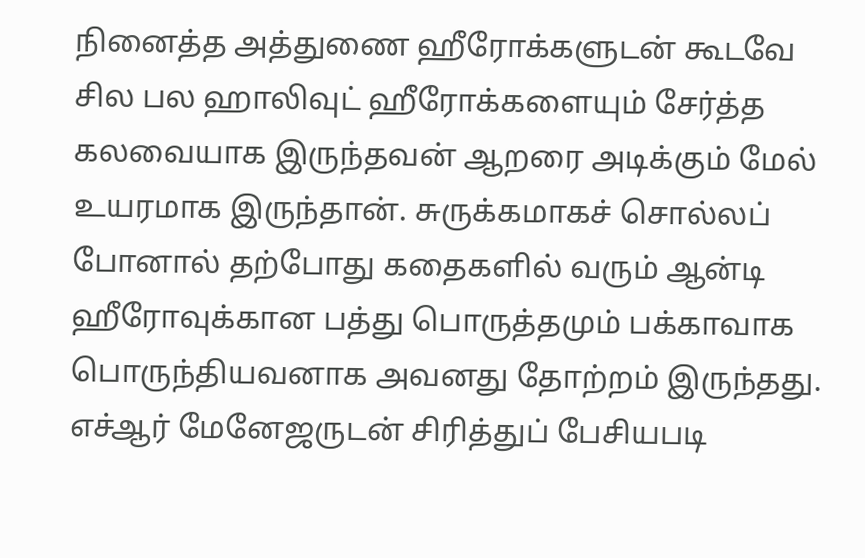நினைத்த அத்துணை ஹீரோக்களுடன் கூடவே சில பல ஹாலிவுட் ஹீரோக்களையும் சேர்த்த கலவையாக இருந்தவன் ஆறரை அடிக்கும் மேல் உயரமாக இருந்தான். சுருக்கமாகச் சொல்லப் போனால் தற்போது கதைகளில் வரும் ஆன்டி ஹீரோவுக்கான பத்து பொருத்தமும் பக்காவாக பொருந்தியவனாக அவனது தோற்றம் இருந்தது.
எச்ஆர் மேனேஜருடன் சிரித்துப் பேசியபடி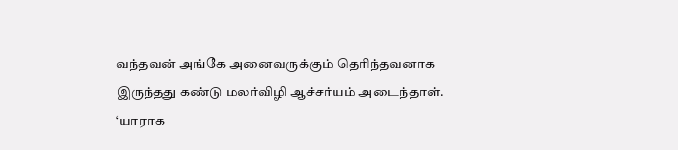வந்தவன் அங்கே அனைவருக்கும் தெரிந்தவனாக இருந்தது கண்டு மலர்விழி ஆச்சர்யம் அடைந்தாள். ‘யாராக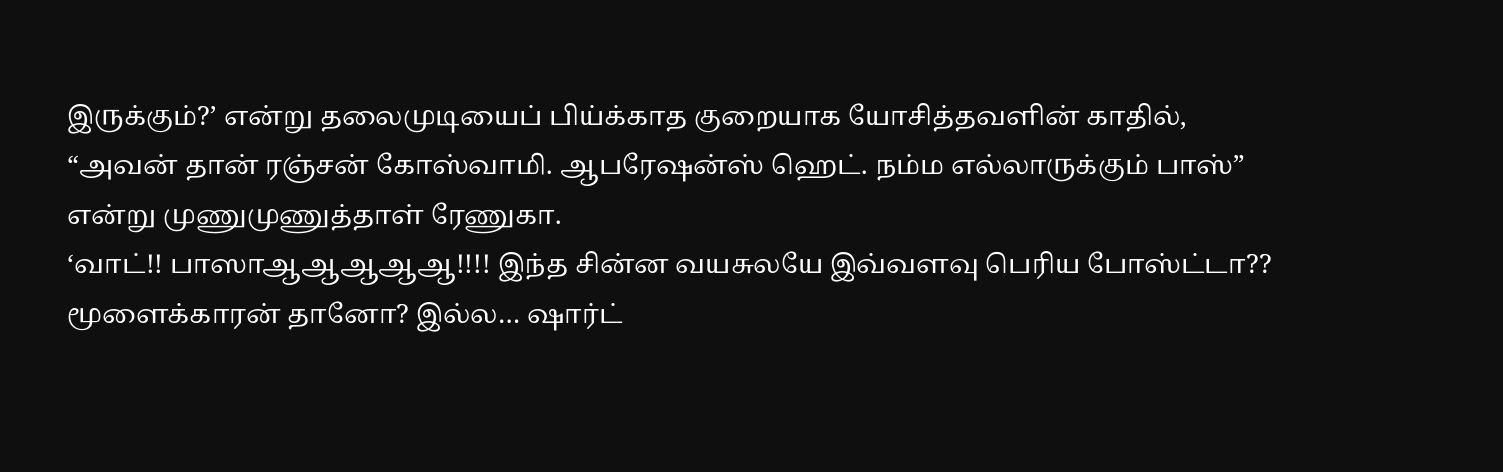இருக்கும்?’ என்று தலைமுடியைப் பிய்க்காத குறையாக யோசித்தவளின் காதில், “அவன் தான் ரஞ்சன் கோஸ்வாமி. ஆபரேஷன்ஸ் ஹெட். நம்ம எல்லாருக்கும் பாஸ்” என்று முணுமுணுத்தாள் ரேணுகா.
‘வாட்!! பாஸாஆஆஆஆஆ!!!! இந்த சின்ன வயசுலயே இவ்வளவு பெரிய போஸ்ட்டா?? மூளைக்காரன் தானோ? இல்ல… ஷார்ட்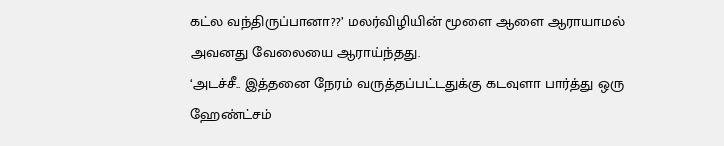கட்ல வந்திருப்பானா??’ மலர்விழியின் மூளை ஆளை ஆராயாமல் அவனது வேலையை ஆராய்ந்தது.
‘அடச்சீ.. இத்தனை நேரம் வருத்தப்பட்டதுக்கு கடவுளா பார்த்து ஒரு ஹேண்ட்சம்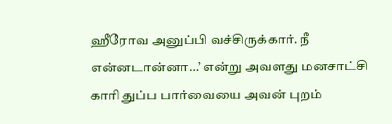ஹீரோவ அனுப்பி வச்சிருக்கார். நீ என்னடான்னா…’ என்று அவளது மனசாட்சி காரி துப்ப பார்வையை அவன் புறம்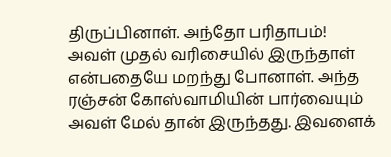திருப்பினாள். அந்தோ பரிதாபம்! அவள் முதல் வரிசையில் இருந்தாள் என்பதையே மறந்து போனாள். அந்த ரஞ்சன் கோஸ்வாமியின் பார்வையும் அவள் மேல் தான் இருந்தது. இவளைக்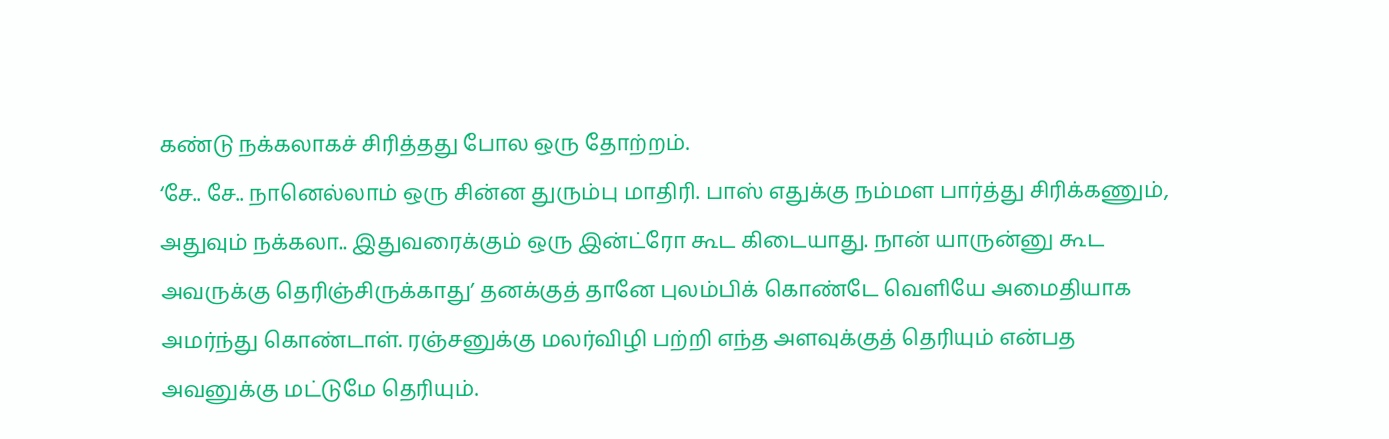கண்டு நக்கலாகச் சிரித்தது போல ஒரு தோற்றம்.
‘சே.. சே.. நானெல்லாம் ஒரு சின்ன துரும்பு மாதிரி. பாஸ் எதுக்கு நம்மள பார்த்து சிரிக்கணும், அதுவும் நக்கலா.. இதுவரைக்கும் ஒரு இன்ட்ரோ கூட கிடையாது. நான் யாருன்னு கூட அவருக்கு தெரிஞ்சிருக்காது’ தனக்குத் தானே புலம்பிக் கொண்டே வெளியே அமைதியாக அமர்ந்து கொண்டாள். ரஞ்சனுக்கு மலர்விழி பற்றி எந்த அளவுக்குத் தெரியும் என்பத அவனுக்கு மட்டுமே தெரியும்.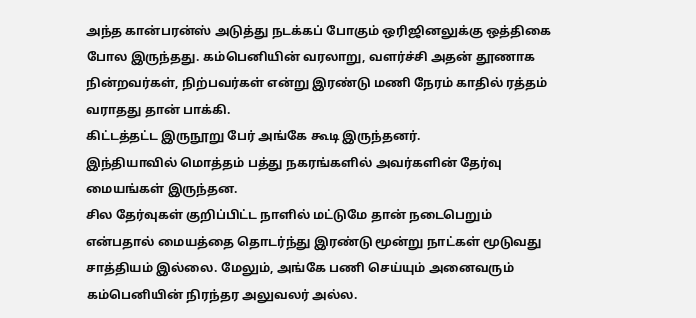அந்த கான்பரன்ஸ் அடுத்து நடக்கப் போகும் ஒரிஜினலுக்கு ஒத்திகை போல இருந்தது. கம்பெனியின் வரலாறு, வளர்ச்சி அதன் தூணாக நின்றவர்கள், நிற்பவர்கள் என்று இரண்டு மணி நேரம் காதில் ரத்தம் வராதது தான் பாக்கி.
கிட்டத்தட்ட இருநூறு பேர் அங்கே கூடி இருந்தனர்.
இந்தியாவில் மொத்தம் பத்து நகரங்களில் அவர்களின் தேர்வு மையங்கள் இருந்தன.
சில தேர்வுகள் குறிப்பிட்ட நாளில் மட்டுமே தான் நடைபெறும் என்பதால் மையத்தை தொடர்ந்து இரண்டு மூன்று நாட்கள் மூடுவது சாத்தியம் இல்லை. மேலும், அங்கே பணி செய்யும் அனைவரும் கம்பெனியின் நிரந்தர அலுவலர் அல்ல.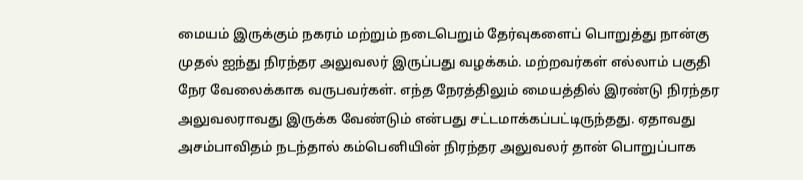மையம் இருக்கும் நகரம் மற்றும் நடைபெறும் தேர்வுகளைப் பொறுத்து நான்கு முதல் ஐந்து நிரந்தர அலுவலர் இருப்பது வழக்கம். மற்றவர்கள் எல்லாம் பகுதி நேர வேலைக்காக வருபவர்கள். எந்த நேரத்திலும் மையத்தில் இரண்டு நிரந்தர அலுவலராவது இருக்க வேண்டும் என்பது சட்டமாக்கப்பட்டிருந்தது. ஏதாவது அசம்பாவிதம் நடந்தால் கம்பெனியின் நிரந்தர அலுவலர் தான் பொறுப்பாக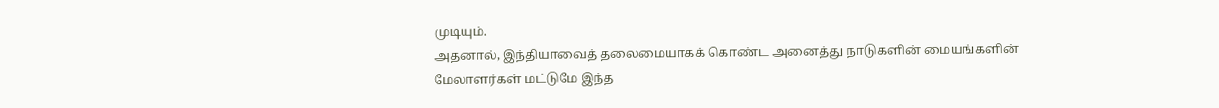முடியும்.
அதனால், இந்தியாவைத் தலைமையாகக் கொண்ட அனைத்து நாடுகளின் மையங்களின் மேலாளர்கள் மட்டுமே இந்த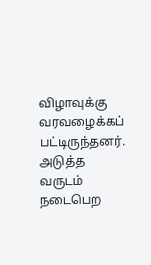விழாவுக்கு வரவழைக்கப் பட்டிருந்தனர். அடுத்த வருடம் நடைபெற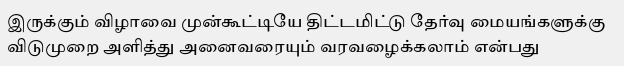இருக்கும் விழாவை முன்கூட்டியே திட்டமிட்டு தேர்வு மையங்களுக்கு விடுமுறை அளித்து அனைவரையும் வரவழைக்கலாம் என்பது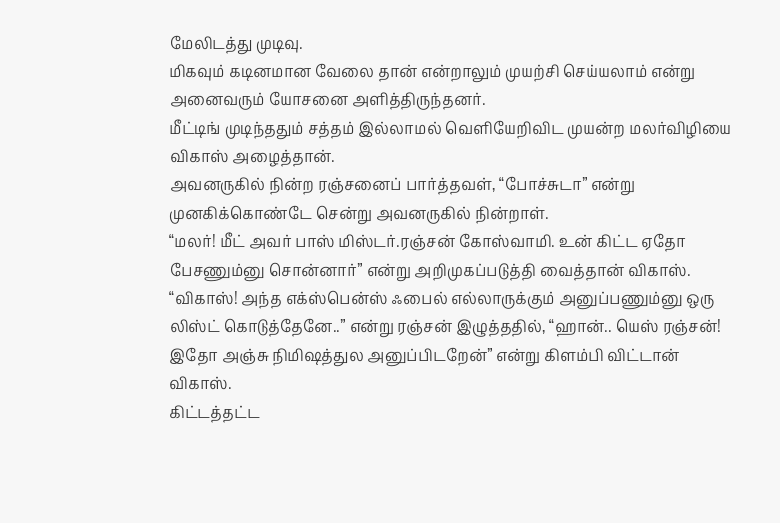மேலிடத்து முடிவு.
மிகவும் கடினமான வேலை தான் என்றாலும் முயற்சி செய்யலாம் என்று அனைவரும் யோசனை அளித்திருந்தனர்.
மீட்டிங் முடிந்ததும் சத்தம் இல்லாமல் வெளியேறிவிட முயன்ற மலர்விழியை விகாஸ் அழைத்தான்.
அவனருகில் நின்ற ரஞ்சனைப் பார்த்தவள், “போச்சுடா” என்று முனகிக்கொண்டே சென்று அவனருகில் நின்றாள்.
“மலர்! மீட் அவர் பாஸ் மிஸ்டர்.ரஞ்சன் கோஸ்வாமி. உன் கிட்ட ஏதோ பேசணும்னு சொன்னார்” என்று அறிமுகப்படுத்தி வைத்தான் விகாஸ்.
“விகாஸ்! அந்த எக்ஸ்பென்ஸ் ஃபைல் எல்லாருக்கும் அனுப்பணும்னு ஒரு லிஸ்ட் கொடுத்தேனே..” என்று ரஞ்சன் இழுத்ததில், “ஹான்.. யெஸ் ரஞ்சன்! இதோ அஞ்சு நிமிஷத்துல அனுப்பிடறேன்” என்று கிளம்பி விட்டான் விகாஸ்.
கிட்டத்தட்ட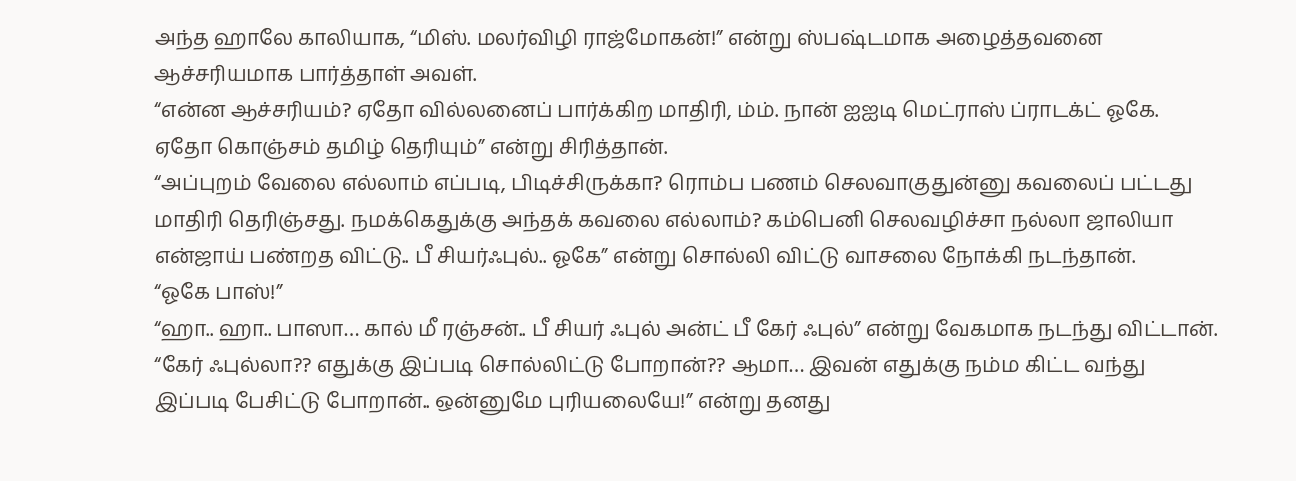அந்த ஹாலே காலியாக, “மிஸ். மலர்விழி ராஜ்மோகன்!” என்று ஸ்பஷ்டமாக அழைத்தவனை ஆச்சரியமாக பார்த்தாள் அவள்.
“என்ன ஆச்சரியம்? ஏதோ வில்லனைப் பார்க்கிற மாதிரி, ம்ம். நான் ஐஐடி மெட்ராஸ் ப்ராடக்ட் ஓகே. ஏதோ கொஞ்சம் தமிழ் தெரியும்” என்று சிரித்தான்.
“அப்புறம் வேலை எல்லாம் எப்படி, பிடிச்சிருக்கா? ரொம்ப பணம் செலவாகுதுன்னு கவலைப் பட்டது மாதிரி தெரிஞ்சது. நமக்கெதுக்கு அந்தக் கவலை எல்லாம்? கம்பெனி செலவழிச்சா நல்லா ஜாலியா என்ஜாய் பண்றத விட்டு.. பீ சியர்ஃபுல்.. ஓகே” என்று சொல்லி விட்டு வாசலை நோக்கி நடந்தான்.
“ஓகே பாஸ்!”
“ஹா.. ஹா.. பாஸா… கால் மீ ரஞ்சன்.. பீ சியர் ஃபுல் அன்ட் பீ கேர் ஃபுல்” என்று வேகமாக நடந்து விட்டான்.
“கேர் ஃபுல்லா?? எதுக்கு இப்படி சொல்லிட்டு போறான்?? ஆமா… இவன் எதுக்கு நம்ம கிட்ட வந்து இப்படி பேசிட்டு போறான்.. ஒன்னுமே புரியலையே!” என்று தனது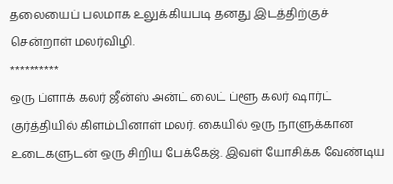தலையைப் பலமாக உலுக்கியபடி தனது இடத்திற்குச் சென்றாள் மலர்விழி.
**********
ஒரு ப்ளாக் கலர் ஜீன்ஸ் அன்ட் லைட் ப்ளூ கலர் ஷார்ட் குர்த்தியில் கிளம்பினாள் மலர். கையில் ஒரு நாளுக்கான உடைகளுடன் ஒரு சிறிய பேக்கேஜ். இவள் யோசிக்க வேண்டிய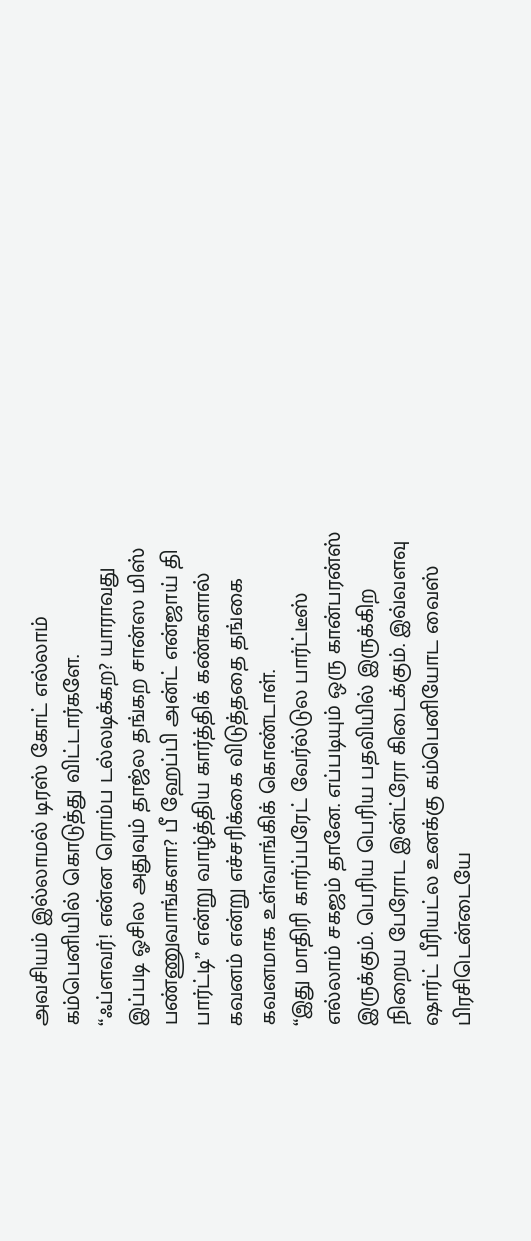அவசியம் இல்லாமல் டிரஸ் கோட் எல்லாம் கம்பெனியில் கொடுத்து விட்டார்களே.
“ஃப்ளவர்! என்ன ரொம்ப டல்லடிக்கற? யாராவது இப்படி ஓசில அதுவும் தாஜ்ல தங்கற சான்ஸ மிஸ் பண்ணுவாங்களா? பீ ஹேப்பி அன்ட் என்ஜாய் தி பார்ட்டி” என்று வாழ்த்திய கார்த்திக் கண்களால் கவனம் என்று எச்சரிக்கை விடுத்ததை தங்கை கவனமாக உள்வாங்கிக் கொண்டாள்.
“இது மாதிரி கார்ப்பரேட் வேர்ல்டுல பார்ட்டீஸ் எல்லாம் சகஜம் தானே. எப்படியும் ஒரு கான்பரன்ஸ் இருக்கும். பெரிய பெரிய பதவியில் இருக்கிற நிறைய பேரோட இன்ட்ரோ கிடைக்கும். இவ்வளவு ஷார்ட் பீரியட்ல உனக்கு கம்பெனியோட வைஸ் பிரசிடென்டையே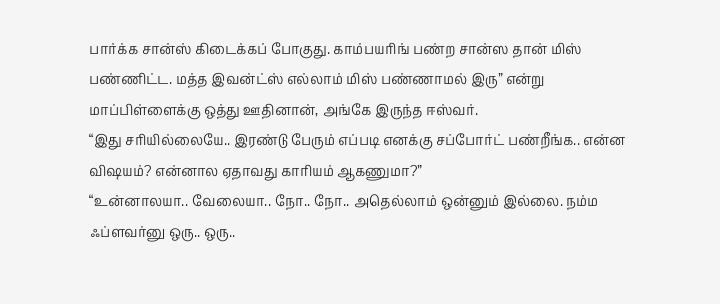பார்க்க சான்ஸ் கிடைக்கப் போகுது. காம்பயரிங் பண்ற சான்ஸ தான் மிஸ் பண்ணிட்ட. மத்த இவன்ட்ஸ் எல்லாம் மிஸ் பண்ணாமல் இரு” என்று மாப்பிள்ளைக்கு ஒத்து ஊதினான், அங்கே இருந்த ஈஸ்வர்.
“இது சரியில்லையே.. இரண்டு பேரும் எப்படி எனக்கு சப்போர்ட் பண்றீங்க.. என்ன விஷயம்? என்னால ஏதாவது காரியம் ஆகணுமா?”
“உன்னாலயா.. வேலையா.. நோ.. நோ.. அதெல்லாம் ஒன்னும் இல்லை. நம்ம ஃப்ளவர்னு ஒரு.. ஒரு..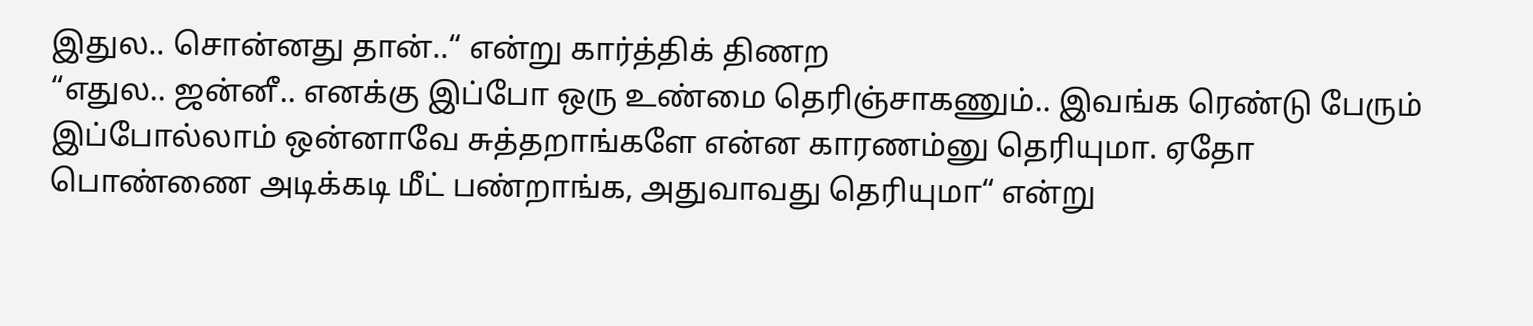இதுல.. சொன்னது தான்..“ என்று கார்த்திக் திணற
“எதுல.. ஜன்னீ.. எனக்கு இப்போ ஒரு உண்மை தெரிஞ்சாகணும்.. இவங்க ரெண்டு பேரும் இப்போல்லாம் ஒன்னாவே சுத்தறாங்களே என்ன காரணம்னு தெரியுமா. ஏதோ பொண்ணை அடிக்கடி மீட் பண்றாங்க, அதுவாவது தெரியுமா“ என்று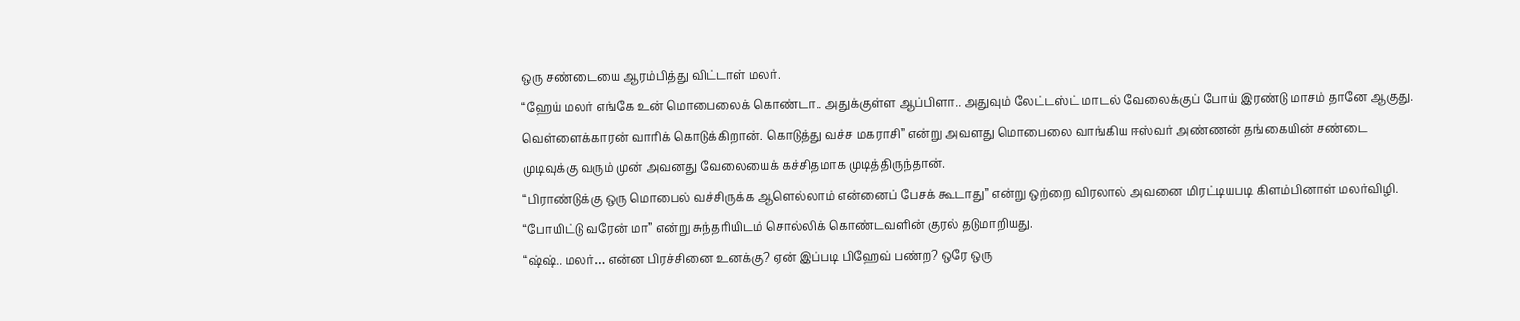ஒரு சண்டையை ஆரம்பித்து விட்டாள் மலர்.
“ஹேய் மலர் எங்கே உன் மொபைலைக் கொண்டா.. அதுக்குள்ள ஆப்பிளா.. அதுவும் லேட்டஸ்ட் மாடல் வேலைக்குப் போய் இரண்டு மாசம் தானே ஆகுது. வெள்ளைக்காரன் வாரிக் கொடுக்கிறான். கொடுத்து வச்ச மகராசி” என்று அவளது மொபைலை வாங்கிய ஈஸ்வர் அண்ணன் தங்கையின் சண்டை முடிவுக்கு வரும் முன் அவனது வேலையைக் கச்சிதமாக முடித்திருந்தான்.
“பிராண்டுக்கு ஒரு மொபைல் வச்சிருக்க ஆளெல்லாம் என்னைப் பேசக் கூடாது” என்று ஒற்றை விரலால் அவனை மிரட்டியபடி கிளம்பினாள் மலர்விழி.
“போயிட்டு வரேன் மா” என்று சுந்தரியிடம் சொல்லிக் கொண்டவளின் குரல் தடுமாறியது.
“ஷ்ஷ்.. மலர்… என்ன பிரச்சினை உனக்கு? ஏன் இப்படி பிஹேவ் பண்ற? ஒரே ஒரு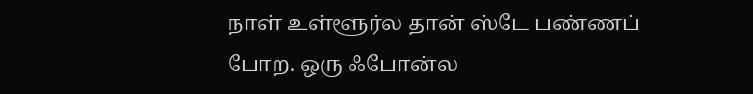நாள் உள்ளூர்ல தான் ஸ்டே பண்ணப் போற. ஒரு ஃபோன்ல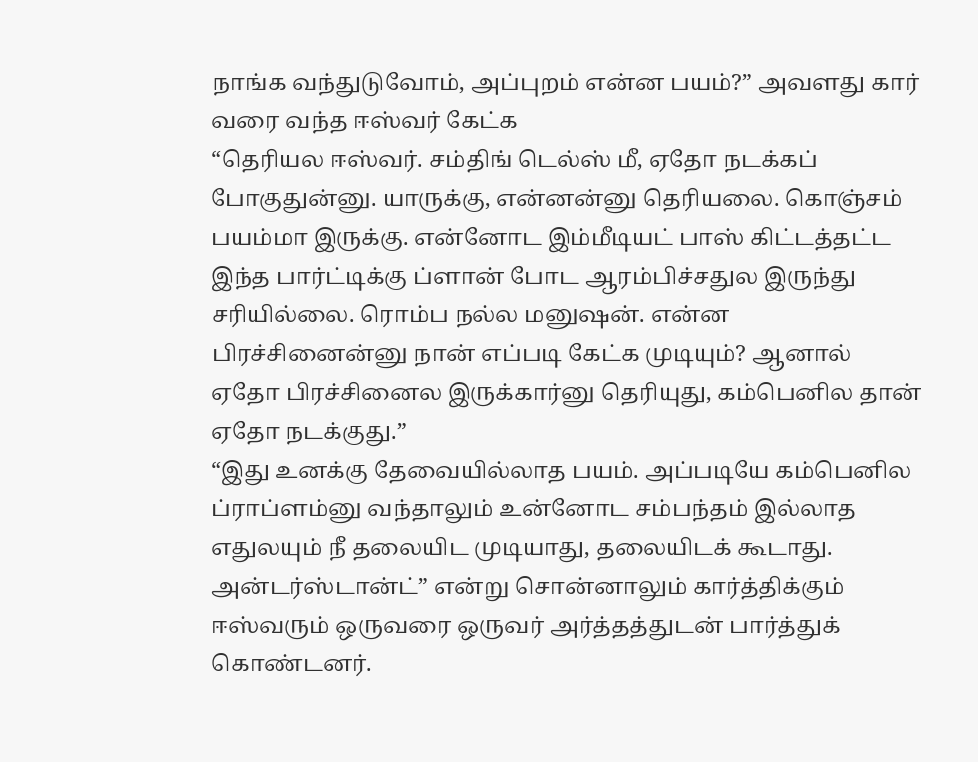நாங்க வந்துடுவோம், அப்புறம் என்ன பயம்?” அவளது கார் வரை வந்த ஈஸ்வர் கேட்க
“தெரியல ஈஸ்வர். சம்திங் டெல்ஸ் மீ, ஏதோ நடக்கப் போகுதுன்னு. யாருக்கு, என்னன்னு தெரியலை. கொஞ்சம் பயம்மா இருக்கு. என்னோட இம்மீடியட் பாஸ் கிட்டத்தட்ட இந்த பார்ட்டிக்கு ப்ளான் போட ஆரம்பிச்சதுல இருந்து சரியில்லை. ரொம்ப நல்ல மனுஷன். என்ன பிரச்சினைன்னு நான் எப்படி கேட்க முடியும்? ஆனால் ஏதோ பிரச்சினைல இருக்கார்னு தெரியுது, கம்பெனில தான் ஏதோ நடக்குது.”
“இது உனக்கு தேவையில்லாத பயம். அப்படியே கம்பெனில ப்ராப்ளம்னு வந்தாலும் உன்னோட சம்பந்தம் இல்லாத எதுலயும் நீ தலையிட முடியாது, தலையிடக் கூடாது. அன்டர்ஸ்டான்ட்” என்று சொன்னாலும் கார்த்திக்கும் ஈஸ்வரும் ஒருவரை ஒருவர் அர்த்தத்துடன் பார்த்துக் கொண்டனர்.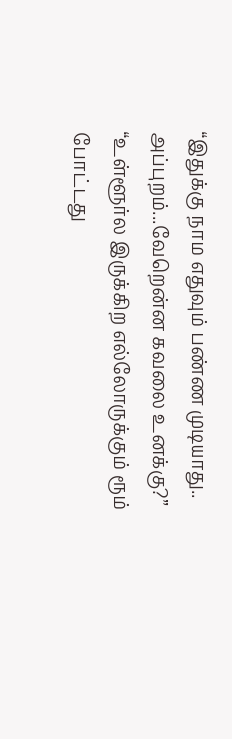“இதுக்கு நாம எதுவும் பண்ண முடியாது.. அப்புறம்...வேறென்ன கவலை உனக்கு?”
“உள்ளூர்ல இருக்கிற எல்லோருக்கும் ரூம் போட்டது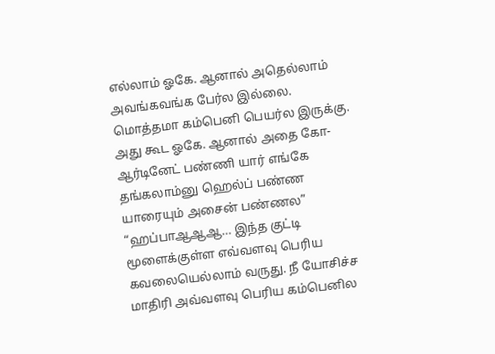எல்லாம் ஓகே. ஆனால் அதெல்லாம் அவங்கவங்க பேர்ல இல்லை. மொத்தமா கம்பெனி பெயர்ல இருக்கு. அது கூட ஓகே. ஆனால் அதை கோ-ஆர்டினேட் பண்ணி யார் எங்கே தங்கலாம்னு ஹெல்ப் பண்ண யாரையும் அசைன் பண்ணல”
“ஹப்பாஆஆஆ… இந்த குட்டி மூளைக்குள்ள எவ்வளவு பெரிய கவலையெல்லாம் வருது. நீ யோசிச்ச மாதிரி அவ்வளவு பெரிய கம்பெனில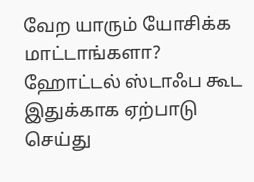வேற யாரும் யோசிக்க மாட்டாங்களா? ஹோட்டல் ஸ்டாஃப கூட இதுக்காக ஏற்பாடு செய்து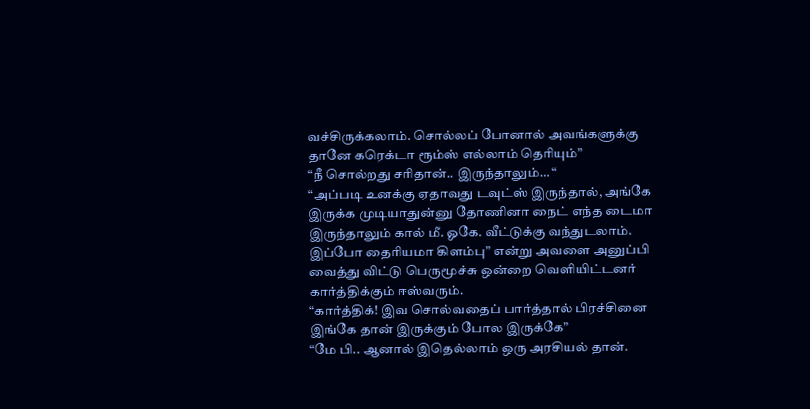வச்சிருக்கலாம். சொல்லப் போனால் அவங்களுக்கு தானே கரெக்டா ரூம்ஸ் எல்லாம் தெரியும்”
“நீ சொல்றது சரிதான்.. இருந்தாலும்… “
“அப்படி உனக்கு ஏதாவது டவுட்ஸ் இருந்தால், அங்கே இருக்க முடியாதுன்னு தோணினா நைட் எந்த டைமா இருந்தாலும் கால் மீ. ஓகே. வீட்டுக்கு வந்துடலாம். இப்போ தைரியமா கிளம்பு” என்று அவளை அனுப்பி வைத்து விட்டு பெருமூச்சு ஒன்றை வெளியிட்டனர் கார்த்திக்கும் ஈஸ்வரும்.
“கார்த்திக்! இவ சொல்வதைப் பார்த்தால் பிரச்சினை இங்கே தான் இருக்கும் போல இருக்கே”
“மே பி.. ஆனால் இதெல்லாம் ஒரு அரசியல் தான்.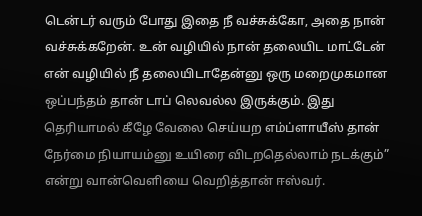டென்டர் வரும் போது இதை நீ வச்சுக்கோ, அதை நான் வச்சுக்கறேன். உன் வழியில் நான் தலையிட மாட்டேன் என் வழியில் நீ தலையிடாதேன்னு ஒரு மறைமுகமான ஒப்பந்தம் தான் டாப் லெவல்ல இருக்கும். இது தெரியாமல் கீழே வேலை செய்யற எம்ப்ளாயீஸ் தான் நேர்மை நியாயம்னு உயிரை விடறதெல்லாம் நடக்கும்” என்று வான்வெளியை வெறித்தான் ஈஸ்வர்.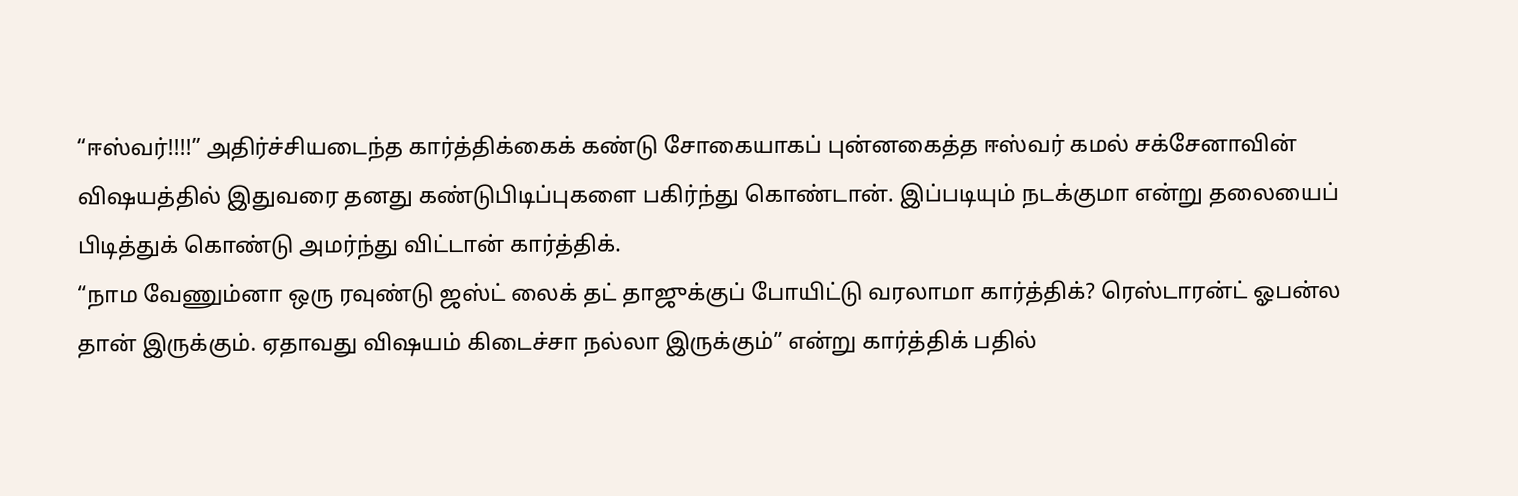“ஈஸ்வர்!!!!” அதிர்ச்சியடைந்த கார்த்திக்கைக் கண்டு சோகையாகப் புன்னகைத்த ஈஸ்வர் கமல் சக்சேனாவின் விஷயத்தில் இதுவரை தனது கண்டுபிடிப்புகளை பகிர்ந்து கொண்டான். இப்படியும் நடக்குமா என்று தலையைப் பிடித்துக் கொண்டு அமர்ந்து விட்டான் கார்த்திக்.
“நாம வேணும்னா ஒரு ரவுண்டு ஜஸ்ட் லைக் தட் தாஜுக்குப் போயிட்டு வரலாமா கார்த்திக்? ரெஸ்டாரன்ட் ஓபன்ல தான் இருக்கும். ஏதாவது விஷயம் கிடைச்சா நல்லா இருக்கும்” என்று கார்த்திக் பதில்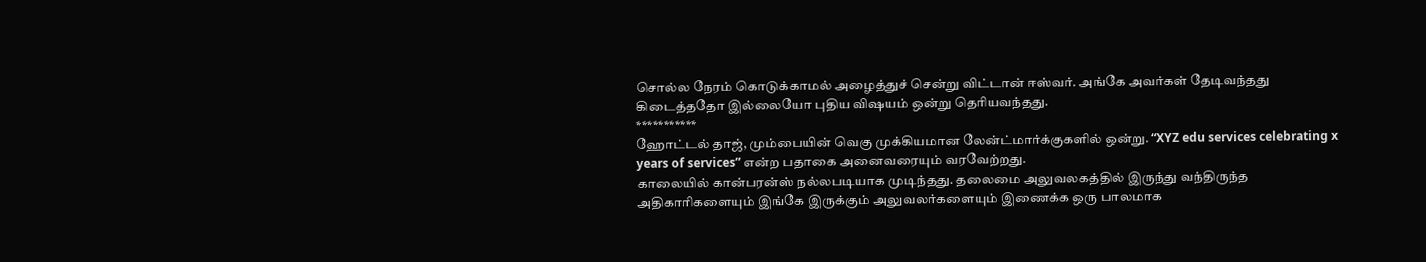சொல்ல நேரம் கொடுக்காமல் அழைத்துச் சென்று விட்டான் ஈஸ்வர். அங்கே அவர்கள் தேடிவந்தது கிடைத்ததோ இல்லையோ புதிய விஷயம் ஒன்று தெரியவந்தது.
***********
ஹோட்டல் தாஜ், மும்பையின் வெகு முக்கியமான லேன்ட்மார்க்குகளில் ஒன்று. “XYZ edu services celebrating x years of services” என்ற பதாகை அனைவரையும் வரவேற்றது.
காலையில் கான்பரன்ஸ் நல்லபடியாக முடிந்தது. தலைமை அலுவலகத்தில் இருந்து வந்திருந்த அதிகாரிகளையும் இங்கே இருக்கும் அலுவலர்களையும் இணைக்க ஒரு பாலமாக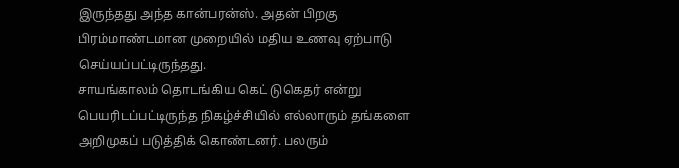இருந்தது அந்த கான்பரன்ஸ். அதன் பிறகு பிரம்மாண்டமான முறையில் மதிய உணவு ஏற்பாடு செய்யப்பட்டிருந்தது.
சாயங்காலம் தொடங்கிய கெட் டுகெதர் என்று பெயரிடப்பட்டிருந்த நிகழ்ச்சியில் எல்லாரும் தங்களை அறிமுகப் படுத்திக் கொண்டனர். பலரும்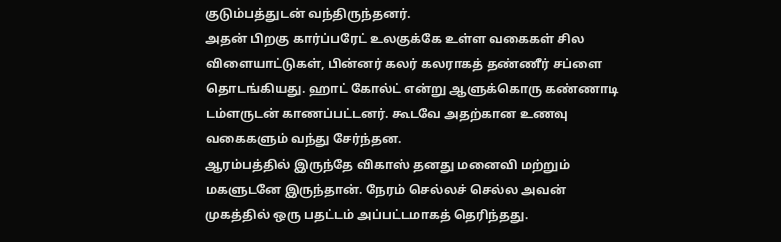குடும்பத்துடன் வந்திருந்தனர்.
அதன் பிறகு கார்ப்பரேட் உலகுக்கே உள்ள வகைகள் சில விளையாட்டுகள், பின்னர் கலர் கலராகத் தண்ணீர் சப்ளை தொடங்கியது. ஹாட் கோல்ட் என்று ஆளுக்கொரு கண்ணாடி டம்ளருடன் காணப்பட்டனர். கூடவே அதற்கான உணவு வகைகளும் வந்து சேர்ந்தன.
ஆரம்பத்தில் இருந்தே விகாஸ் தனது மனைவி மற்றும் மகளுடனே இருந்தான். நேரம் செல்லச் செல்ல அவன் முகத்தில் ஒரு பதட்டம் அப்பட்டமாகத் தெரிந்தது.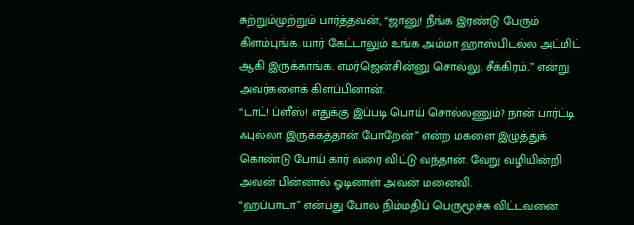சுற்றும்முற்றும் பார்த்தவன், “ஜானு! நீங்க இரண்டு பேரும் கிளம்புங்க. யார் கேட்டாலும் உங்க அம்மா ஹாஸ்பிடல்ல அட்மிட் ஆகி இருக்காங்க. எமர்ஜென்சின்னு சொல்லு. சீக்கிரம்..” என்று அவர்களைக் கிளப்பினான்.
“டாட்! ப்ளீஸ்! எதுக்கு இப்படி பொய் சொல்லணும்? நான் பார்ட்டி ஃபுல்லா இருக்கத்தான் போறேன்” என்ற மகளை இழுத்துக் கொண்டு போய் கார் வரை விட்டு வந்தான். வேறு வழியின்றி அவன் பின்னால் ஓடினாள் அவன் மனைவி.
“ஹப்பாடா” என்பது போல நிம்மதிப் பெருமூச்சு விட்டவனை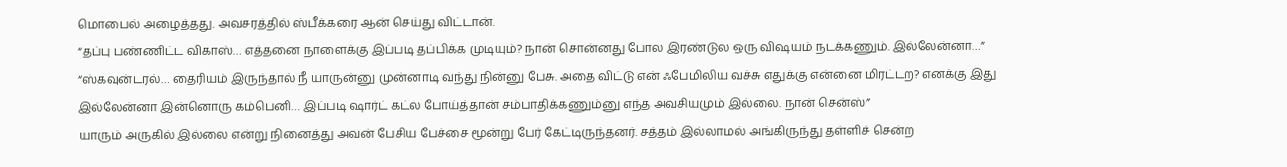மொபைல் அழைத்தது. அவசரத்தில் ஸ்பீக்கரை ஆன் செய்து விட்டான்.
“தப்பு பண்ணிட்ட விகாஸ்… எத்தனை நாளைக்கு இப்படி தப்பிக்க முடியும்? நான் சொன்னது போல இரண்டுல ஒரு விஷயம் நடக்கணும். இல்லேன்னா…”
“ஸ்கவுன்டரல்… தைரியம் இருந்தால் நீ யாருன்னு முன்னாடி வந்து நின்னு பேசு. அதை விட்டு என் ஃபேமிலிய வச்சு எதுக்கு என்னை மிரட்டற? எனக்கு இது இல்லேன்னா இன்னொரு கம்பெனி… இப்படி ஷார்ட் கட்ல போய்த்தான் சம்பாதிக்கணும்னு எந்த அவசியமும் இல்லை. நான் சென்ஸ்”
யாரும் அருகில் இல்லை என்று நினைத்து அவன் பேசிய பேச்சை மூன்று பேர் கேட்டிருந்தனர். சத்தம் இல்லாமல் அங்கிருந்து தள்ளிச் சென்ற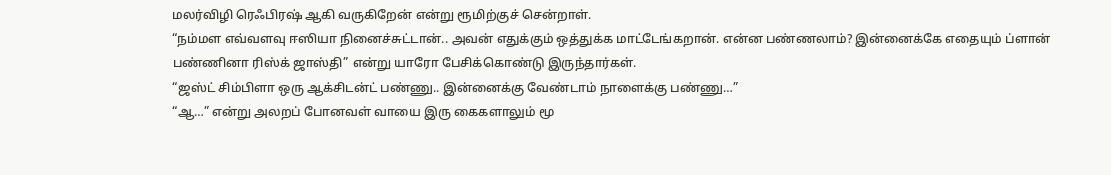மலர்விழி ரெஃபிரஷ் ஆகி வருகிறேன் என்று ரூமிற்குச் சென்றாள்.
“நம்மள எவ்வளவு ஈஸியா நினைச்சுட்டான்.. அவன் எதுக்கும் ஒத்துக்க மாட்டேங்கறான். என்ன பண்ணலாம்? இன்னைக்கே எதையும் ப்ளான் பண்ணினா ரிஸ்க் ஜாஸ்தி” என்று யாரோ பேசிக்கொண்டு இருந்தார்கள்.
“ஜஸ்ட் சிம்பிளா ஒரு ஆக்சிடன்ட் பண்ணு.. இன்னைக்கு வேண்டாம் நாளைக்கு பண்ணு…”
“ஆ…” என்று அலறப் போனவள் வாயை இரு கைகளாலும் மூ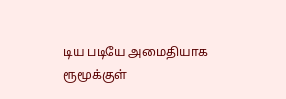டிய படியே அமைதியாக ரூமூக்குள்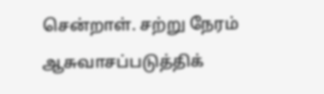சென்றாள். சற்று நேரம் ஆசுவாசப்படுத்திக்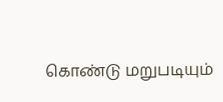கொண்டு மறுபடியும்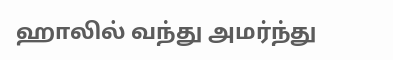ஹாலில் வந்து அமர்ந்து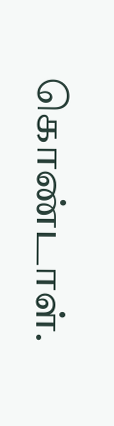கொண்டாள்.